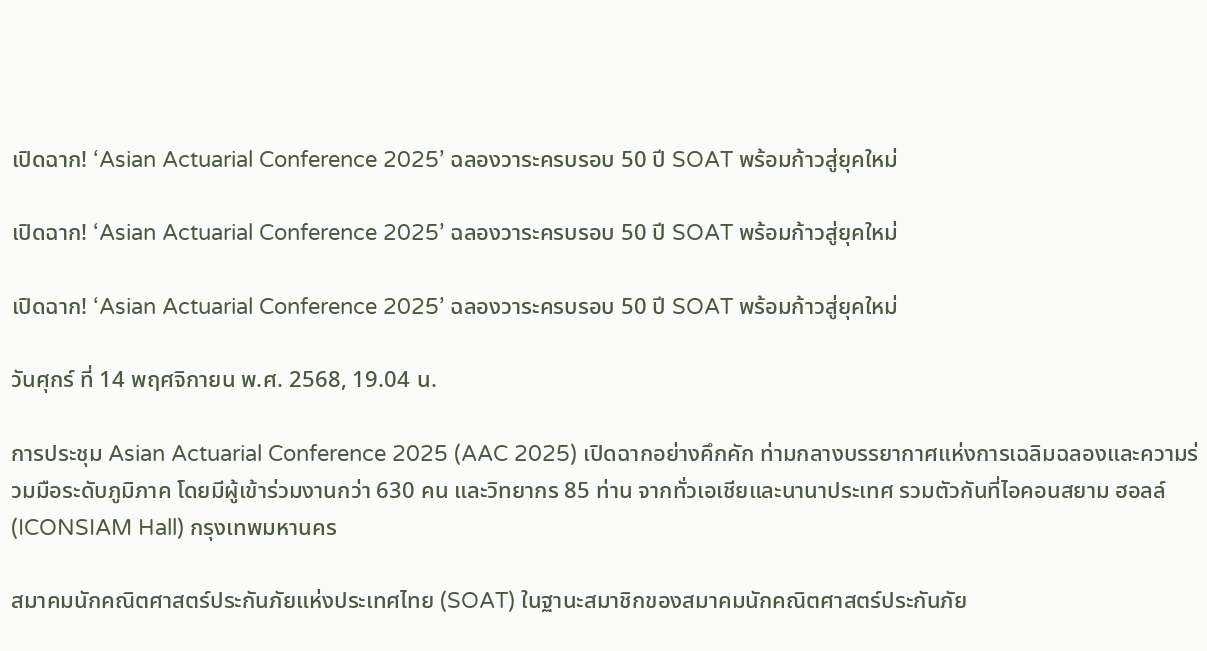เปิดฉาก! ‘Asian Actuarial Conference 2025’ ฉลองวาระครบรอบ 50 ปี SOAT พร้อมก้าวสู่ยุคใหม่

เปิดฉาก! ‘Asian Actuarial Conference 2025’ ฉลองวาระครบรอบ 50 ปี SOAT พร้อมก้าวสู่ยุคใหม่

เปิดฉาก! ‘Asian Actuarial Conference 2025’ ฉลองวาระครบรอบ 50 ปี SOAT พร้อมก้าวสู่ยุคใหม่

วันศุกร์ ที่ 14 พฤศจิกายน พ.ศ. 2568, 19.04 น.

การประชุม Asian Actuarial Conference 2025 (AAC 2025) เปิดฉากอย่างคึกคัก ท่ามกลางบรรยากาศแห่งการเฉลิมฉลองและความร่วมมือระดับภูมิภาค โดยมีผู้เข้าร่วมงานกว่า 630 คน และวิทยากร 85 ท่าน จากทั่วเอเชียและนานาประเทศ รวมตัวกันที่ไอคอนสยาม ฮอลล์ (ICONSIAM Hall) กรุงเทพมหานคร

สมาคมนักคณิตศาสตร์ประกันภัยแห่งประเทศไทย (SOAT) ในฐานะสมาชิกของสมาคมนักคณิตศาสตร์ประกันภัย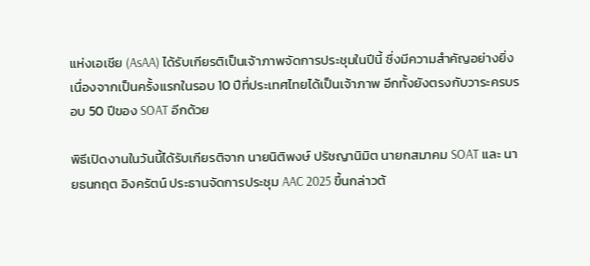แห่งเอเชีย (AsAA) ได้รับเกียรติเป็นเจ้าภาพจัดการประชุมในปีนี้ ซึ่งมีความสำคัญอย่างยิ่ง เนื่องจากเป็นครั้งแรกในรอบ 10 ปีที่ประเทศไทยได้เป็นเจ้าภาพ อีกทั้งยังตรงกับวาระครบรอบ 50 ปีของ SOAT อีกด้วย

พิธีเปิดงานในวันนี้ได้รับเกียรติจาก นายนิติพงษ์ ปรัชญานิมิต นายกสมาคม SOAT และ นายธนกฤต อิงครัตน์ ประธานจัดการประชุม AAC 2025 ขึ้นกล่าวต้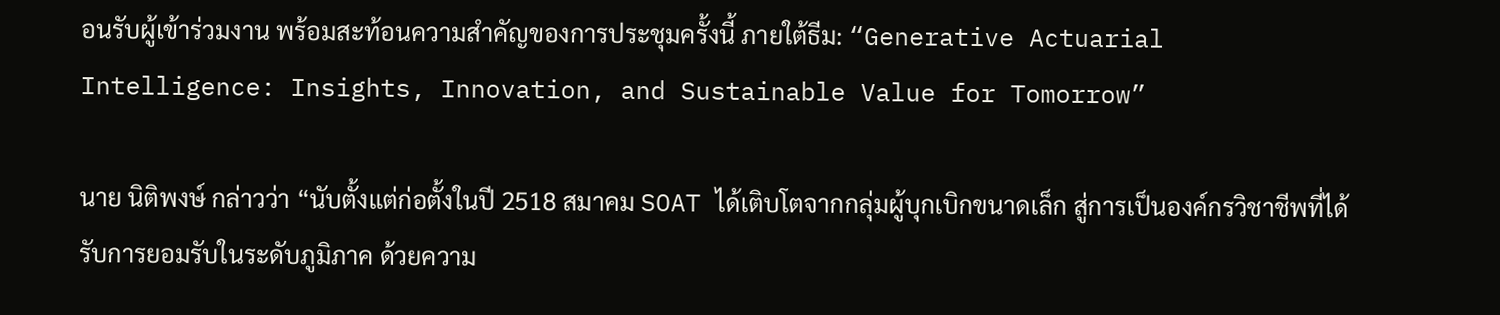อนรับผู้เข้าร่วมงาน พร้อมสะท้อนความสำคัญของการประชุมครั้งนี้ ภายใต้ธีม: “Generative Actuarial Intelligence: Insights, Innovation, and Sustainable Value for Tomorrow”

นาย นิติพงษ์ กล่าวว่า “นับตั้งแต่ก่อตั้งในปี 2518 สมาคม SOAT ได้เติบโตจากกลุ่มผู้บุกเบิกขนาดเล็ก สู่การเป็นองค์กรวิชาชีพที่ได้รับการยอมรับในระดับภูมิภาค ด้วยความ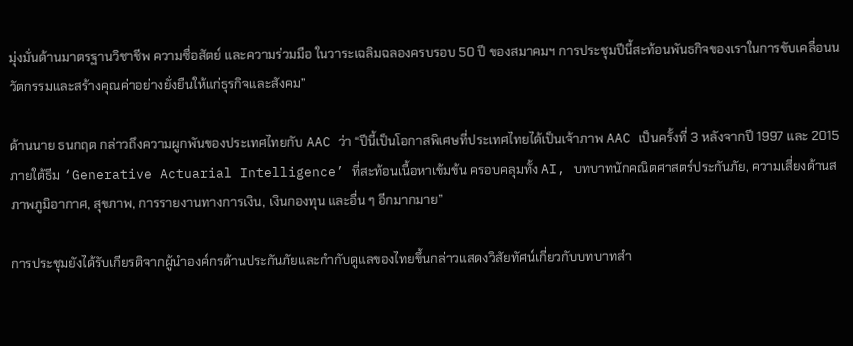มุ่งมั่นด้านมาตรฐานวิชาชีพ ความซื่อสัตย์ และความร่วมมือ ในวาระเฉลิมฉลองครบรอบ 50 ปี ของสมาคมฯ การประชุมปีนี้สะท้อนพันธกิจของเราในการขับเคลื่อนนวัตกรรมและสร้างคุณค่าอย่างยั่งยืนให้แก่ธุรกิจและสังคม”

ด้านนาย ธนกฤต กล่าวถึงความผูกพันของประเทศไทยกับ AAC ว่า “ปีนี้เป็นโอกาสพิเศษที่ประเทศไทยได้เป็นเจ้าภาพ AAC เป็นครั้งที่ 3 หลังจากปี 1997 และ 2015 ภายใต้ธีม ‘Generative Actuarial Intelligence’ ที่สะท้อนเนื้อหาเข้มข้น ครอบคลุมทั้ง AI, บทบาทนักคณิตศาสตร์ประกันภัย, ความเสี่ยงด้านสภาพภูมิอากาศ, สุขภาพ, การรายงานทางการเงิน, เงินกองทุน และอื่น ๆ อีกมากมาย”

การประชุมยังได้รับเกียรติจากผู้นำองค์กรด้านประกันภัยและกำกับดูแลของไทยขึ้นกล่าวแสดงวิสัยทัศน์เกี่ยวกับบทบาทสำ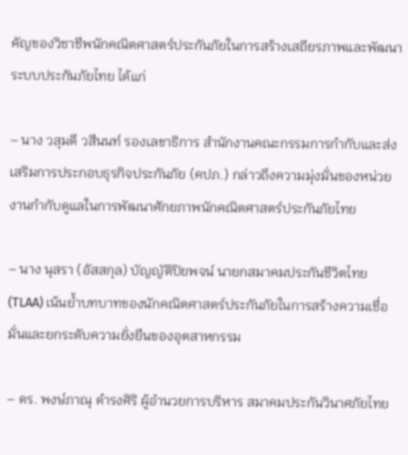คัญของวิชาชีพนักคณิตศาสตร์ประกันภัยในการสร้างเสถียรภาพและพัฒนาระบบประกันภัยไทย ได้แก่

– นาง วสุมดี วสีนนท์ รองเลขาธิการ สำนักงานคณะกรรมการกำกับและส่งเสริมการประกอบธุรกิจประกันภัย (คปภ.) กล่าวถึงความมุ่งมั่นของหน่วยงานกำกับดูแลในการพัฒนาศักยภาพนักคณิตศาสตร์ประกันภัยไทย

– นาง นุสรา (อัสสกุล) บัญญัติปิยพจน์ นายกสมาคมประกันชีวิตไทย (TLAA) เน้นย้ำบทบาทของนักคณิตศาสตร์ประกันภัยในการสร้างความเชื่อมั่นและยกระดับความยั่งยืนของอุตสาหกรรม

– ดร. พงษ์ภาณุ ดำรงศิริ ผู้อำนวยการบริหาร สมาคมประกันวินาศภัยไทย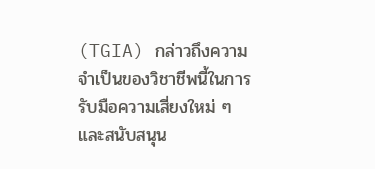(TGIA) กล่าวถึงความจำเป็นของวิชาชีพนี้ในการรับมือความเสี่ยงใหม่ ๆ และสนับสนุน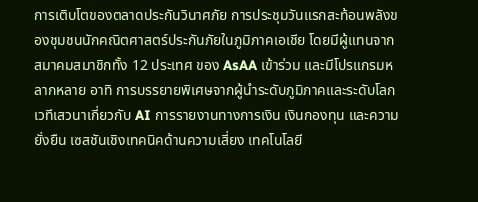การเติบโตของตลาดประกันวินาศภัย การประชุมวันแรกสะท้อนพลังของชุมชนนักคณิตศาสตร์ประกันภัยในภูมิภาคเอเชีย โดยมีผู้แทนจากสมาคมสมาชิกทั้ง 12 ประเทศ ของ AsAA เข้าร่วม และมีโปรแกรมหลากหลาย อาทิ การบรรยายพิเศษจากผู้นำระดับภูมิภาคและระดับโลก เวทีเสวนาเกี่ยวกับ AI การรายงานทางการเงิน เงินกองทุน และความยั่งยืน เซสชันเชิงเทคนิคด้านความเสี่ยง เทคโนโลยี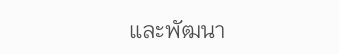และพัฒนา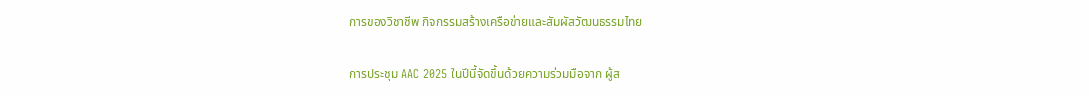การของวิชาชีพ กิจกรรมสร้างเครือข่ายและสัมผัสวัฒนธรรมไทย

การประชุม AAC 2025 ในปีนี้จัดขึ้นด้วยความร่วมมือจาก ผู้ส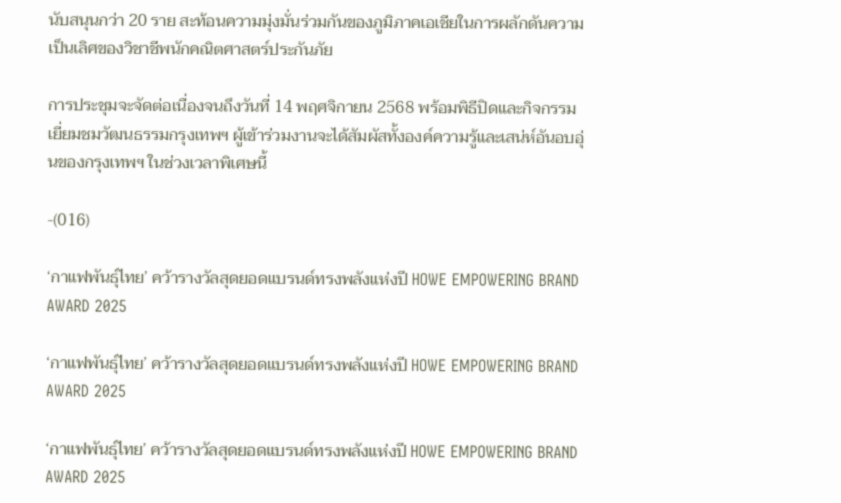นับสนุนกว่า 20 ราย สะท้อนความมุ่งมั่นร่วมกันของภูมิภาคเอเชียในการผลักดันความเป็นเลิศของวิชาชีพนักคณิตศาสตร์ประกันภัย

การประชุมจะจัดต่อเนื่องจนถึงวันที่ 14 พฤศจิกายน 2568 พร้อมพิธีปิดและกิจกรรมเยี่ยมชมวัฒนธรรมกรุงเทพฯ ผู้เข้าร่วมงานจะได้สัมผัสทั้งองค์ความรู้และเสน่ห์อันอบอุ่นของกรุงเทพฯ ในช่วงเวลาพิเศษนี้

-(016)

‘กาแฟพันธุ์ไทย’ คว้ารางวัลสุดยอดแบรนด์ทรงพลังแห่งปี HOWE EMPOWERING BRAND AWARD 2025

‘กาแฟพันธุ์ไทย’ คว้ารางวัลสุดยอดแบรนด์ทรงพลังแห่งปี HOWE EMPOWERING BRAND AWARD 2025

‘กาแฟพันธุ์ไทย’ คว้ารางวัลสุดยอดแบรนด์ทรงพลังแห่งปี HOWE EMPOWERING BRAND AWARD 2025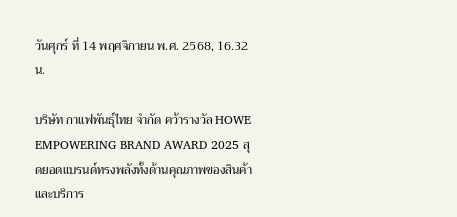วันศุกร์ ที่ 14 พฤศจิกายน พ.ศ. 2568, 16.32 น.

บริษัท กาแฟพันธุ์ไทย จำกัด คว้ารางวัล HOWE EMPOWERING BRAND AWARD 2025 สุดยอดแบรนด์ทรงพลังทั้งด้านคุณภาพของสินค้าและบริการ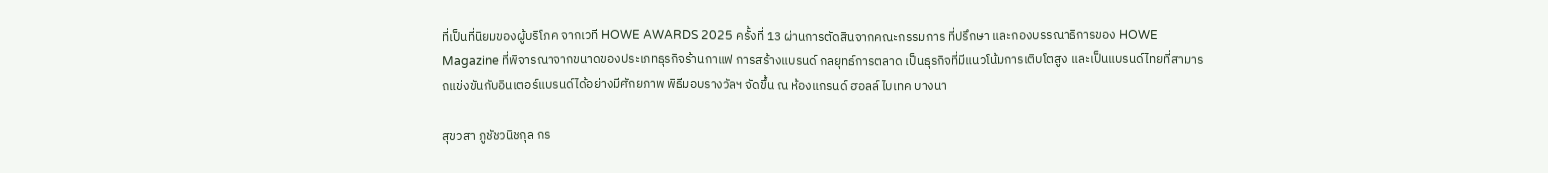ที่เป็นที่นิยมของผู้บริโภค จากเวที HOWE AWARDS 2025 ครั้งที่ 13 ผ่านการตัดสินจากคณะกรรมการ ที่ปรึกษา และกองบรรณาธิการของ HOWE Magazine ที่พิจารณาจากขนาดของประเภทธุรกิจร้านกาแฟ การสร้างแบรนด์ กลยุทธ์การตลาด เป็นธุรกิจที่มีแนวโน้มการเติบโตสูง และเป็นแบรนด์ไทยที่สามารถแข่งขันกับอินเตอร์แบรนด์ได้อย่างมีศักยภาพ พิธีมอบรางวัลฯ จัดขึ้น ณ ห้องแกรนด์ ฮอลล์ ไบเทค บางนา

สุขวสา ภูชัชวนิชกุล กร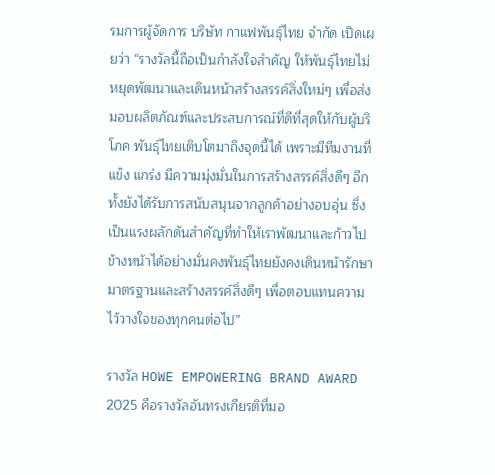รมการผู้จัดการ บริษัท กาแฟพันธุ์ไทย จำกัด เปิดเผยว่า “รางวัลนี้ถือเป็นกำลังใจสำคัญ ให้พันธุ์ไทยไม่หยุดพัฒนาและเดินหน้าสร้างสรรค์สิ่งใหม่ๆ เพื่อส่งมอบผลิตภัณฑ์และประสบการณ์ที่ดีที่สุดให้กับผู้บริโภค พันธุ์ไทยเติบโตมาถึงจุดนี้ได้ เพราะมีทีมงานที่แข็ง แกร่ง มีความมุ่งมั่นในการสร้างสรรค์สิ่งดีๆ อีกทั้งยังได้รับการสนับสนุนจากลูกค้าอย่างอบอุ่น ซึ่งเป็นแรงผลักดันสำคัญที่ทำให้เราพัฒนาและก้าวไปข้างหน้าได้อย่างมั่นคงพันธุ์ไทยยังคงเดินหน้ารักษามาตรฐานและสร้างสรรค์สิ่งดีๆ เพื่อตอบแทนความไว้วางใจของทุกคนต่อไป”

รางวัล HOWE EMPOWERING BRAND AWARD 2025 คือรางวัลอันทรงเกียรติที่มอ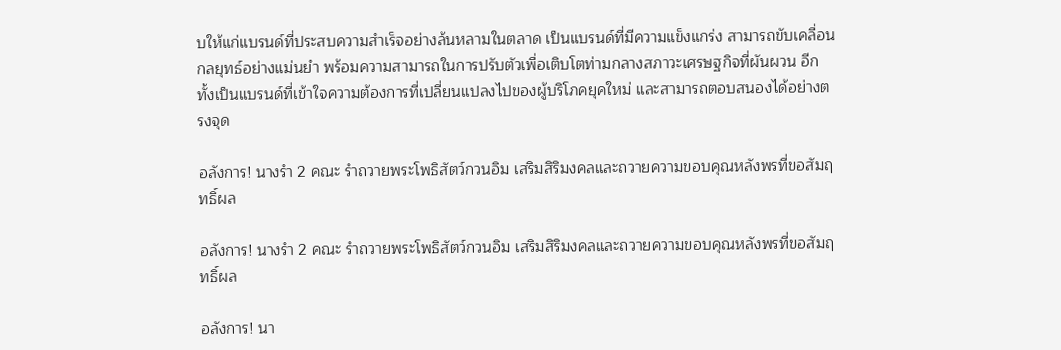บให้แก่แบรนด์ที่ประสบความสำเร็จอย่างล้นหลามในตลาด เป็นแบรนด์ที่มีความแข็งแกร่ง สามารถขับเคลื่อนกลยุทธ์อย่างแม่นยำ พร้อมความสามารถในการปรับตัวเพื่อเติบโตท่ามกลางสภาวะเศรษฐกิจที่ผันผวน อีกทั้งเป็นแบรนด์ที่เข้าใจความต้องการที่เปลี่ยนแปลงไปของผู้บริโภคยุคใหม่ และสามารถตอบสนองได้อย่างตรงจุด

อลังการ! นางรำ 2 คณะ รำถวายพระโพธิสัตว์กวนอิม เสริมสิริมงคลและถวายความขอบคุณหลังพรที่ขอสัมฤทธิ์ผล

อลังการ! นางรำ 2 คณะ รำถวายพระโพธิสัตว์กวนอิม เสริมสิริมงคลและถวายความขอบคุณหลังพรที่ขอสัมฤทธิ์ผล

อลังการ! นา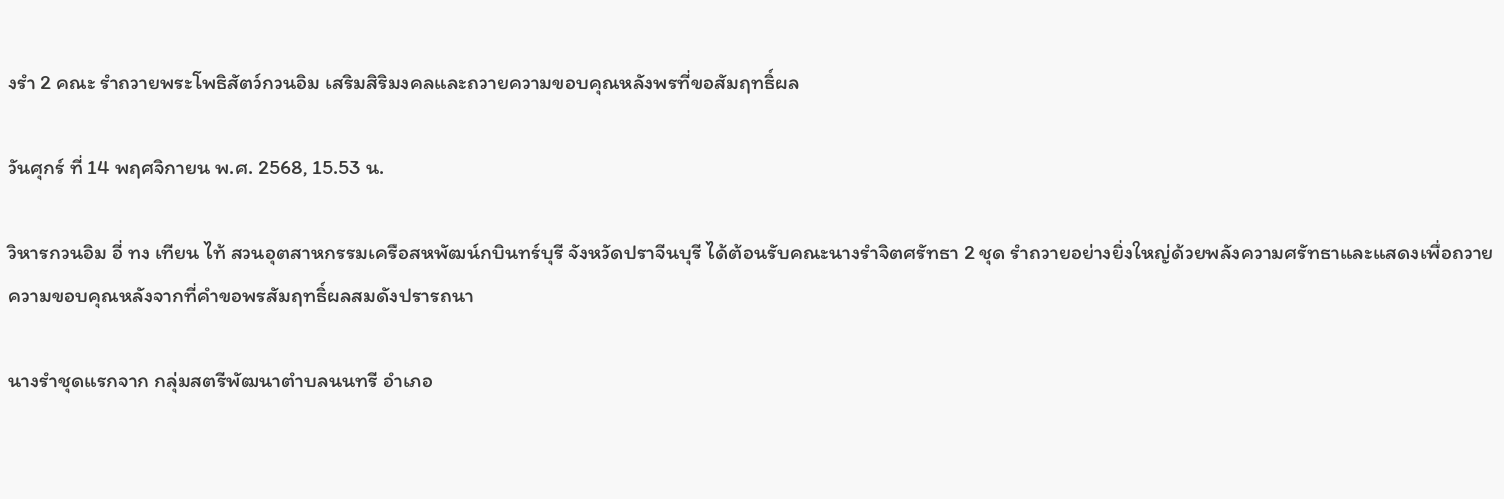งรำ 2 คณะ รำถวายพระโพธิสัตว์กวนอิม เสริมสิริมงคลและถวายความขอบคุณหลังพรที่ขอสัมฤทธิ์ผล

วันศุกร์ ที่ 14 พฤศจิกายน พ.ศ. 2568, 15.53 น.

วิหารกวนอิม อี่ ทง เทียน ไท้ สวนอุตสาหกรรมเครือสหพัฒน์กบินทร์บุรี จังหวัดปราจีนบุรี ได้ต้อนรับคณะนางรำจิตศรัทธา 2 ชุด รำถวายอย่างยิ่งใหญ่ด้วยพลังความศรัทธาและแสดงเพื่อถวายความขอบคุณหลังจากที่คำขอพรสัมฤทธิ์ผลสมดังปรารถนา

นางรำชุดแรกจาก กลุ่มสตรีพัฒนาตำบลนนทรี อำเภอ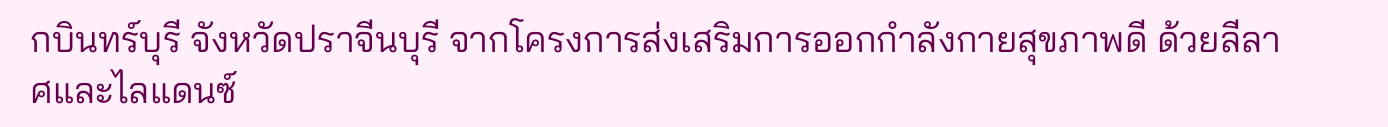กบินทร์บุรี จังหวัดปราจีนบุรี จากโครงการส่งเสริมการออกกำลังกายสุขภาพดี ด้วยลีลาศและไลแดนซ์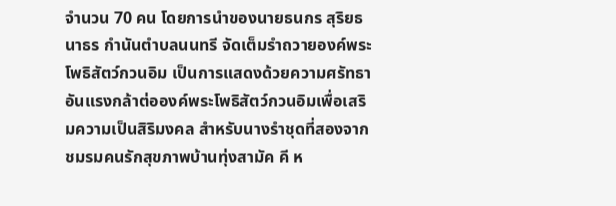จำนวน 70 คน โดยการนำของนายธนกร สุริยธนาธร กำนันตำบลนนทรี จัดเต็มรำถวายองค์พระโพธิสัตว์กวนอิม เป็นการแสดงด้วยความศรัทธาอันแรงกล้าต่อองค์พระโพธิสัตว์กวนอิมเพื่อเสริมความเป็นสิริมงคล สำหรับนางรำชุดที่สองจาก ชมรมคนรักสุขภาพบ้านทุ่งสามัค คี ห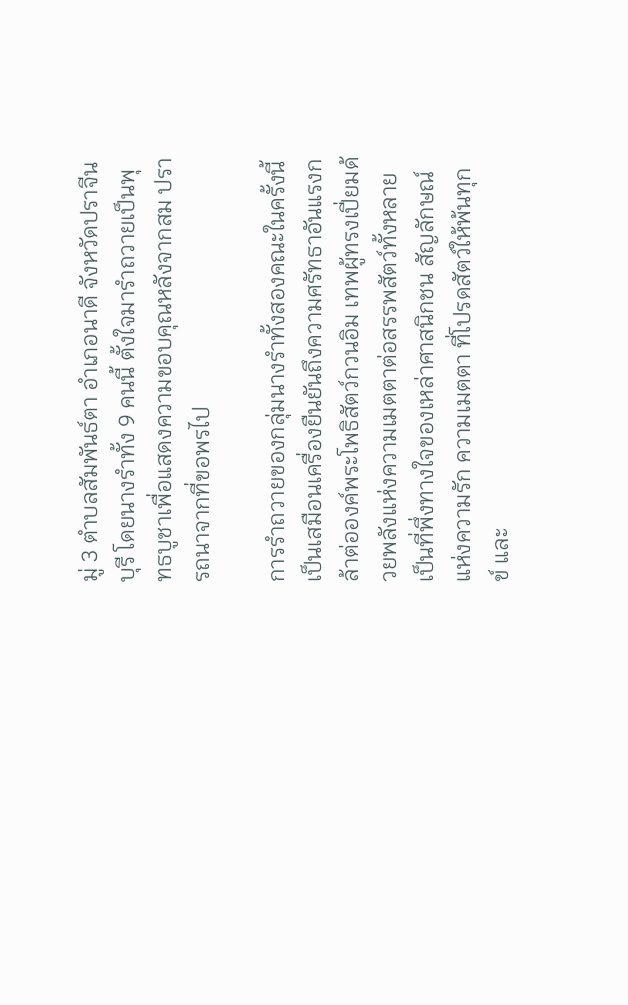มู่ 3 ตำบลสัมพันธ์ตา อำเภอนาดี จังหวัดปราจีนบุรี โดยนางรำทั้ง 9 คนนี้ ตั้งใจมารำถวายเป็นพุทธบูชาเพื่อแสดงความขอบคุณหลังจากสม ปรารถนาจากที่ขอพรไป

การรำถวายของกลุ่มนางรำทั้งสองคณะในครั้งนี้ เป็นเสมือนเครื่องยืนยันถึงความศรัทธาอันแรงกล้าต่อองค์พระโพธิสัตว์กวนอิม เทพผู้ทรงเปี่ยมด้วยพลังแห่งความเมตตาต่อสรรพสัตว์ทั้งหลาย เป็นที่พึ่งทางใจของเหล่าศาสนิกชน สัญลักษณ์แห่งความรัก ความเมตตา ที่โปรดสัตว์ให้พ้นทุกข์ และ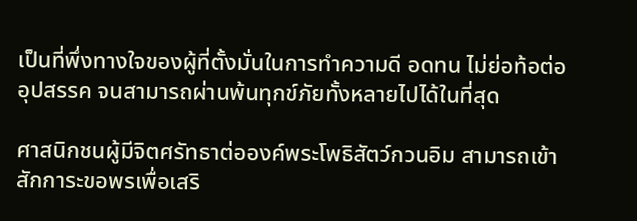เป็นที่พึ่งทางใจของผู้ที่ตั้งมั่นในการทำความดี อดทน ไม่ย่อท้อต่ออุปสรรค จนสามารถผ่านพ้นทุกข์ภัยทั้งหลายไปได้ในที่สุด

ศาสนิกชนผู้มีจิตศรัทธาต่อองค์พระโพธิสัตว์กวนอิม สามารถเข้าสักการะขอพรเพื่อเสริ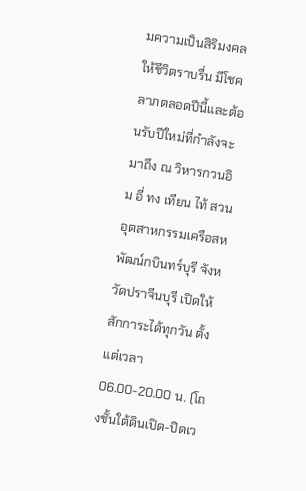มความเป็นสิริมงคล ให้ชีวิตราบรื่น มีโชคลาภตลอดปีนี้และต้อนรับปีใหม่ที่กำลังจะมาถึง ณ วิหารกวนอิม อี่ ทง เทียน ไท้ สวนอุตสาหกรรมเครือสหพัฒน์กบินทร์บุรี จังหวัดปราจีนบุรี เปิดให้สักการะได้ทุกวัน ตั้งแต่เวลา 06.00-20.00 น. (โถงชั้นใต้ดินเปิด-ปิดเว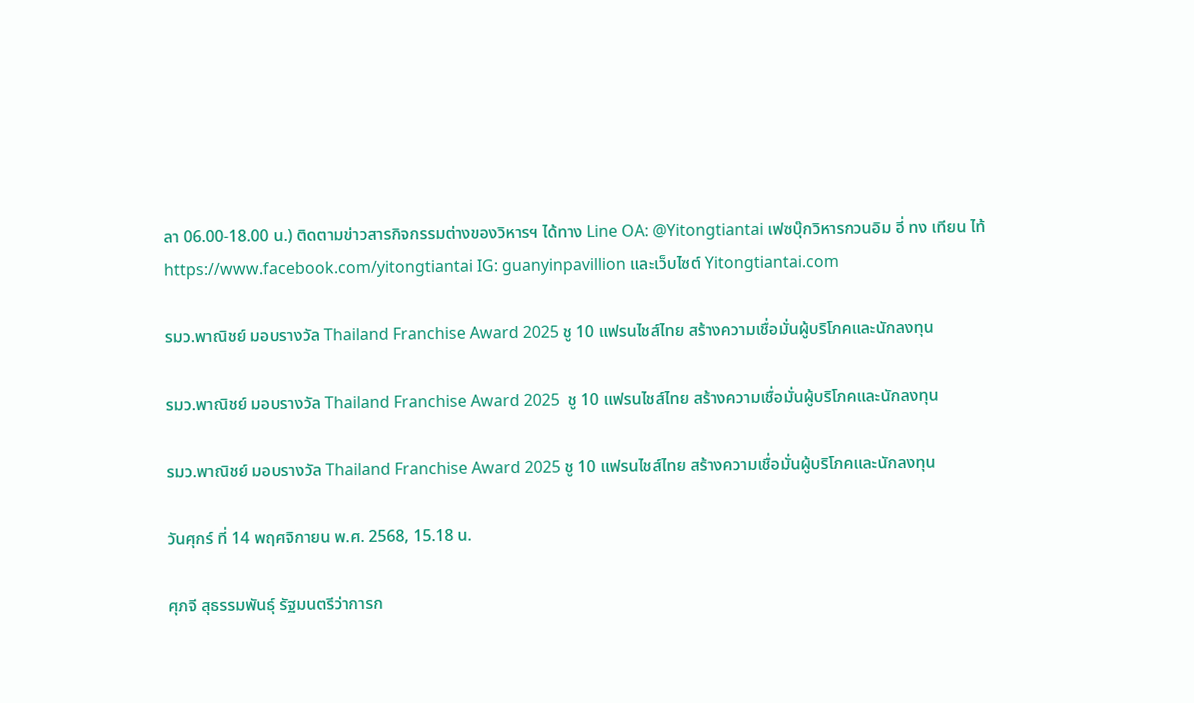ลา 06.00-18.00 น.) ติดตามข่าวสารกิจกรรมต่างของวิหารฯ ได้ทาง Line OA: @Yitongtiantai เฟซบุ๊กวิหารกวนอิม อี่ ทง เทียน ไท้ https://www.facebook.com/yitongtiantai IG: guanyinpavillion และเว็บไซต์ Yitongtiantai.com

รมว.พาณิชย์ มอบรางวัล Thailand Franchise Award 2025 ชู 10 แฟรนไชส์ไทย สร้างความเชื่อมั่นผู้บริโภคและนักลงทุน

รมว.พาณิชย์ มอบรางวัล Thailand Franchise Award 2025  ชู 10 แฟรนไชส์ไทย สร้างความเชื่อมั่นผู้บริโภคและนักลงทุน

รมว.พาณิชย์ มอบรางวัล Thailand Franchise Award 2025 ชู 10 แฟรนไชส์ไทย สร้างความเชื่อมั่นผู้บริโภคและนักลงทุน

วันศุกร์ ที่ 14 พฤศจิกายน พ.ศ. 2568, 15.18 น.

ศุภจี สุธรรมพันธุ์ รัฐมนตรีว่าการก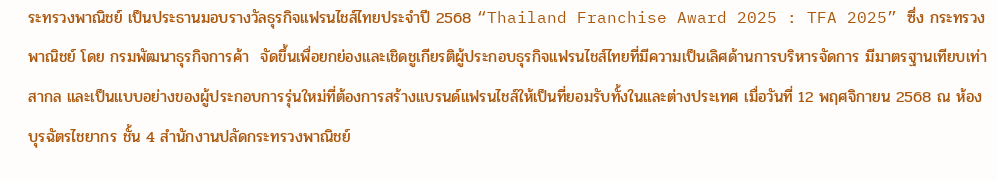ระทรวงพาณิชย์ เป็นประธานมอบรางวัลธุรกิจแฟรนไชส์ไทยประจำปี 2568 “Thailand Franchise Award 2025 : TFA 2025” ซึ่ง กระทรวงพาณิชย์ โดย กรมพัฒนาธุรกิจการค้า  จัดขึ้นเพื่อยกย่องและเชิดชูเกียรติผู้ประกอบธุรกิจแฟรนไชส์ไทยที่มีความเป็นเลิศด้านการบริหารจัดการ มีมาตรฐานเทียบเท่าสากล และเป็นแบบอย่างของผู้ประกอบการรุ่นใหม่ที่ต้องการสร้างแบรนด์แฟรนไชส์ให้เป็นที่ยอมรับทั้งในและต่างประเทศ เมื่อวันที่ 12 พฤศจิกายน 2568 ณ ห้องบุรฉัตรไชยากร ชั้น 4 สำนักงานปลัดกระทรวงพาณิชย์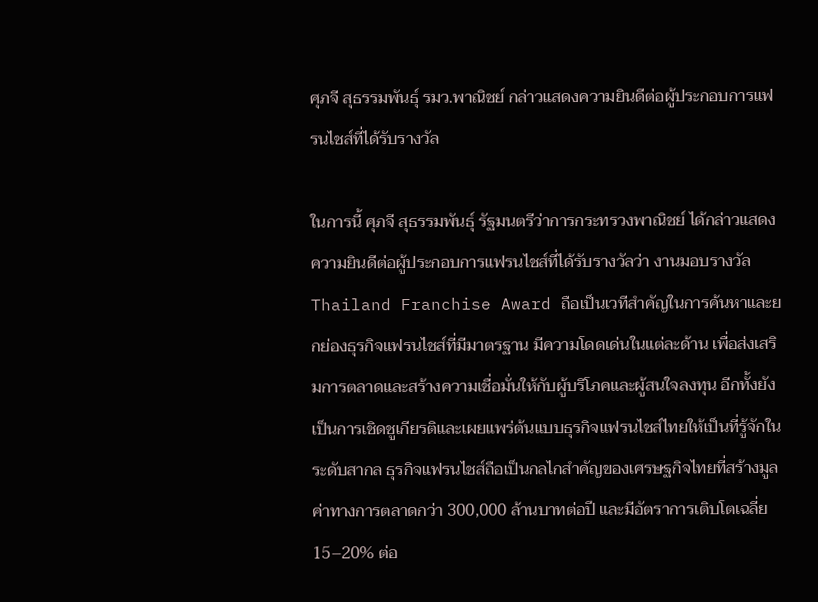ศุภจี สุธรรมพันธุ์ รมว.พาณิชย์ กล่าวแสดงความยินดีต่อผู้ประกอบการแฟรนไชส์ที่ได้รับรางวัล

ในการนี้ ศุภจี สุธรรมพันธุ์ รัฐมนตรีว่าการกระทรวงพาณิชย์ ได้กล่าวแสดงความยินดีต่อผู้ประกอบการแฟรนไชส์ที่ได้รับรางวัลว่า งานมอบรางวัล Thailand Franchise Award ถือเป็นเวทีสำคัญในการค้นหาและยกย่องธุรกิจแฟรนไชส์ที่มีมาตรฐาน มีความโดดเด่นในแต่ละด้าน เพื่อส่งเสริมการตลาดและสร้างความเชื่อมั่นให้กับผู้บริโภคและผู้สนใจลงทุน อีกทั้งยังเป็นการเชิดชูเกียรติและเผยแพร่ต้นแบบธุรกิจแฟรนไชส์ไทยให้เป็นที่รู้จักในระดับสากล ธุรกิจแฟรนไชส์ถือเป็นกลไกสำคัญของเศรษฐกิจไทยที่สร้างมูลค่าทางการตลาดกว่า 300,000 ล้านบาทต่อปี และมีอัตราการเติบโตเฉลี่ย 15–20% ต่อ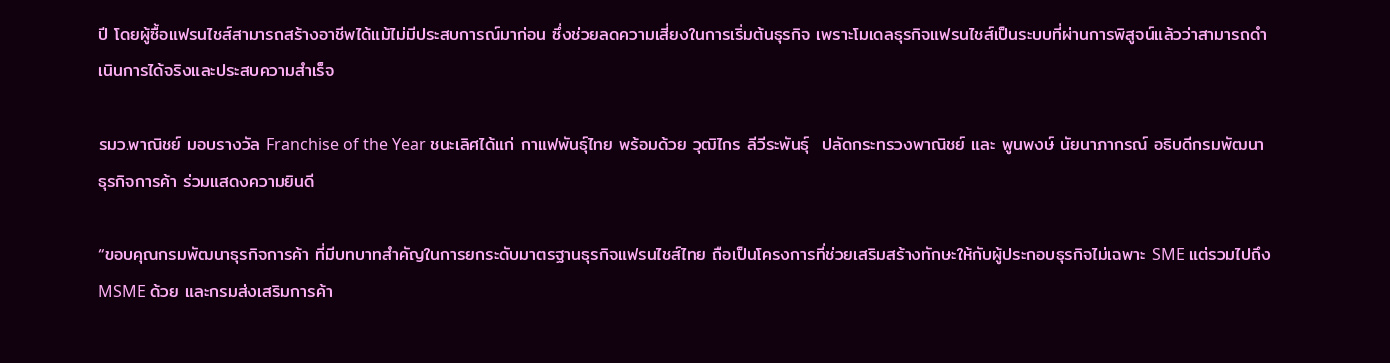ปี โดยผู้ซื้อแฟรนไชส์สามารถสร้างอาชีพได้แม้ไม่มีประสบการณ์มาก่อน ซึ่งช่วยลดความเสี่ยงในการเริ่มต้นธุรกิจ เพราะโมเดลธุรกิจแฟรนไชส์เป็นระบบที่ผ่านการพิสูจน์แล้วว่าสามารถดำเนินการได้จริงและประสบความสำเร็จ

รมว.พาณิชย์ มอบรางวัล Franchise of the Year ชนะเลิศได้แก่ กาแฟพันธุ์ไทย พร้อมด้วย วุฒิไกร ลีวีระพันธุ์  ปลัดกระทรวงพาณิชย์ และ พูนพงษ์ นัยนาภากรณ์ อธิบดีกรมพัฒนาธุรกิจการค้า ร่วมแสดงความยินดี

“ขอบคุณกรมพัฒนาธุรกิจการค้า ที่มีบทบาทสำคัญในการยกระดับมาตรฐานธุรกิจแฟรนไชส์ไทย ถือเป็นโครงการที่ช่วยเสริมสร้างทักษะให้กับผู้ประกอบธุรกิจไม่เฉพาะ SME แต่รวมไปถึง MSME ด้วย และกรมส่งเสริมการค้า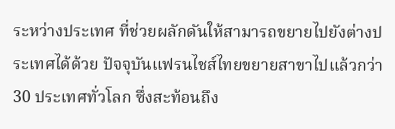ระหว่างประเทศ ที่ช่วยผลักดันให้สามารถขยายไปยังต่างประเทศได้ด้วย ปัจจุบันแฟรนไชส์ไทยขยายสาขาไปแล้วกว่า 30 ประเทศทั่วโลก ซึ่งสะท้อนถึง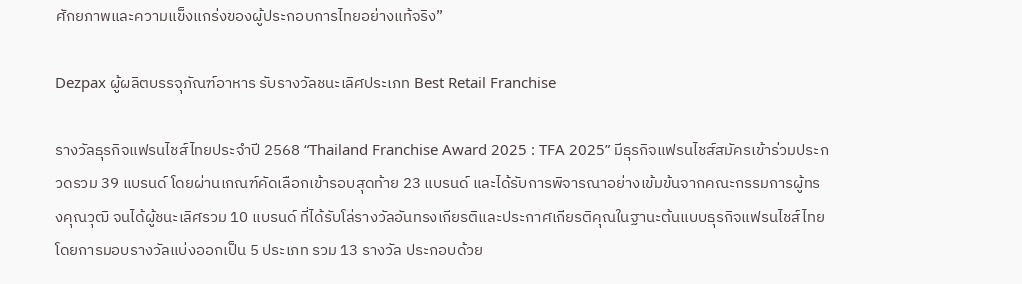ศักยภาพและความแข็งแกร่งของผู้ประกอบการไทยอย่างแท้จริง”

Dezpax ผู้ผลิตบรรจุภัณฑ์อาหาร รับรางวัลชนะเลิศประเภท Best Retail Franchise

รางวัลธุรกิจแฟรนไชส์ไทยประจำปี 2568 “Thailand Franchise Award 2025 : TFA 2025” มีธุรกิจแฟรนไชส์สมัครเข้าร่วมประกวดรวม 39 แบรนด์ โดยผ่านเกณฑ์คัดเลือกเข้ารอบสุดท้าย 23 แบรนด์ และได้รับการพิจารณาอย่างเข้มข้นจากคณะกรรมการผู้ทรงคุณวุฒิ จนได้ผู้ชนะเลิศรวม 10 แบรนด์ ที่ได้รับโล่รางวัลอันทรงเกียรติและประกาศเกียรติคุณในฐานะต้นแบบธุรกิจแฟรนไชส์ไทย โดยการมอบรางวัลแบ่งออกเป็น 5 ประเภท รวม 13 รางวัล ประกอบด้วย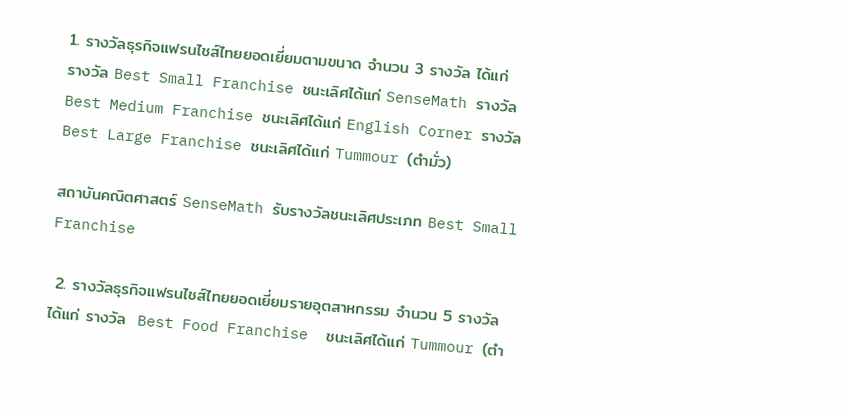1. รางวัลธุรกิจแฟรนไชส์ไทยยอดเยี่ยมตามขนาด จำนวน 3 รางวัล ได้แก่  รางวัล Best Small Franchise ชนะเลิศได้แก่ SenseMath รางวัล Best Medium Franchise ชนะเลิศได้แก่ English Corner รางวัล Best Large Franchise ชนะเลิศได้แก่ Tummour (ตำมั่ว)

สถาบันคณิตศาสตร์ SenseMath รับรางวัลชนะเลิศประเภท Best Small Franchise

 2. รางวัลธุรกิจแฟรนไชส์ไทยยอดเยี่ยมรายอุตสาหกรรม จำนวน 5 รางวัล ได้แก่ รางวัล  Best Food Franchise  ชนะเลิศได้แก่ Tummour (ตำ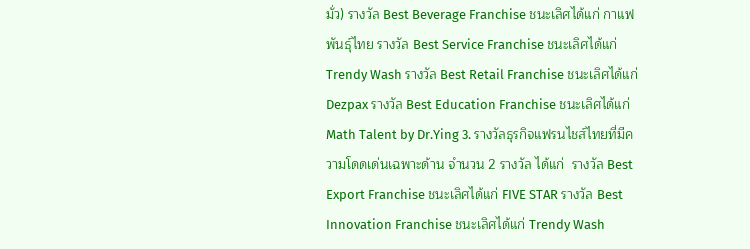มั่ว) รางวัล Best Beverage Franchise ชนะเลิศได้แก่ กาแฟพันธุ์ไทย รางวัล Best Service Franchise ชนะเลิศได้แก่  Trendy Wash รางวัล Best Retail Franchise ชนะเลิศได้แก่ Dezpax รางวัล Best Education Franchise ชนะเลิศได้แก่ Math Talent by Dr.Ying 3. รางวัลธุรกิจแฟรนไชส์ไทยที่มีความโดดเด่นเฉพาะด้าน จำนวน 2 รางวัล ได้แก่  รางวัล Best Export Franchise ชนะเลิศได้แก่ FIVE STAR รางวัล Best Innovation Franchise ชนะเลิศได้แก่ Trendy Wash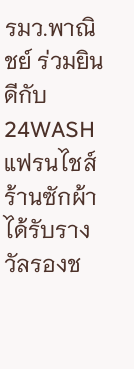รมว.พาณิชย์ ร่วมยินดีกับ 24WASH แฟรนไชส์ร้านซักผ้าได้รับรางวัลรองช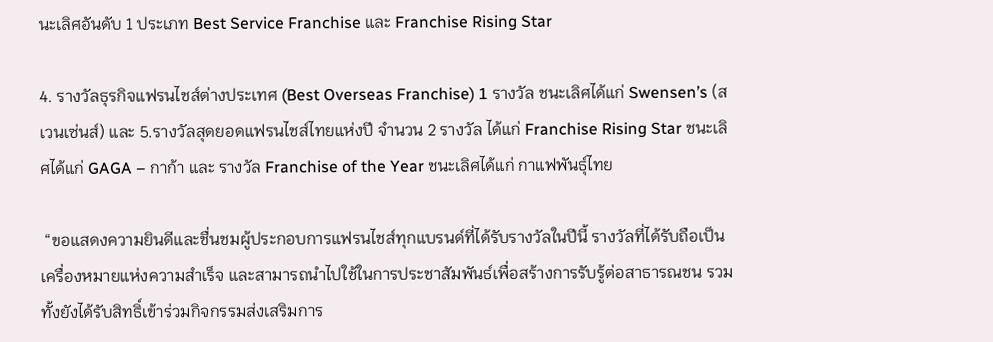นะเลิศอันดับ 1 ประเภท Best Service Franchise และ Franchise Rising Star

4. รางวัลธุรกิจแฟรนไชส์ต่างประเทศ (Best Overseas Franchise) 1 รางวัล ชนะเลิศได้แก่ Swensen’s (สเวนเซ่นส์) และ 5.รางวัลสุดยอดแฟรนไชส์ไทยแห่งปี จำนวน 2 รางวัล ได้แก่ Franchise Rising Star ชนะเลิศได้แก่ GAGA – กาก้า และ รางวัล Franchise of the Year ชนะเลิศได้แก่ กาแฟพันธุ์ไทย

 “ขอแสดงความยินดีและชื่นชมผู้ประกอบการแฟรนไชส์ทุกแบรนด์ที่ได้รับรางวัลในปีนี้ รางวัลที่ได้รับถือเป็นเครื่องหมายแห่งความสำเร็จ และสามารถนำไปใช้ในการประชาสัมพันธ์เพื่อสร้างการรับรู้ต่อสาธารณชน รวมทั้งยังได้รับสิทธิ์เข้าร่วมกิจกรรมส่งเสริมการ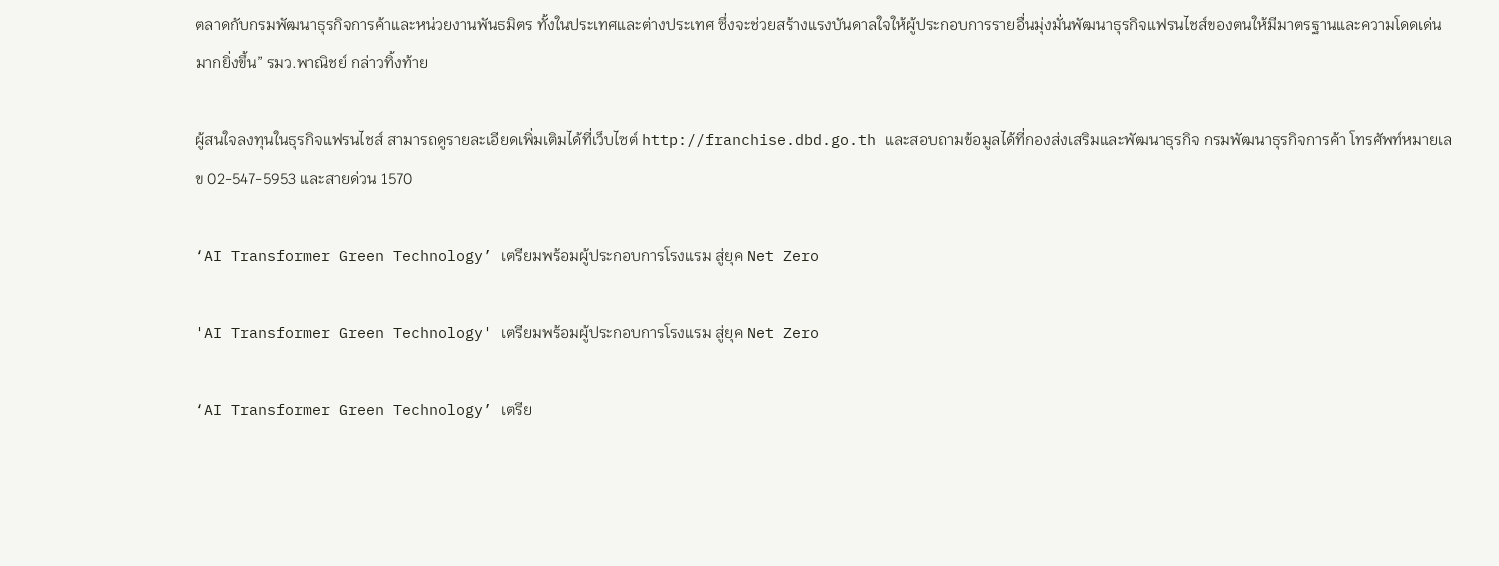ตลาดกับกรมพัฒนาธุรกิจการค้าและหน่วยงานพันธมิตร ทั้งในประเทศและต่างประเทศ ซึ่งจะช่วยสร้างแรงบันดาลใจให้ผู้ประกอบการรายอื่นมุ่งมั่นพัฒนาธุรกิจแฟรนไชส์ของตนให้มีมาตรฐานและความโดดเด่นมากยิ่งขึ้น” รมว.พาณิชย์ กล่าวทิ้งท้าย

ผู้สนใจลงทุนในธุรกิจแฟรนไชส์ สามารถดูรายละเอียดเพิ่มเติมได้ที่เว็บไซต์ http://franchise.dbd.go.th และสอบถามข้อมูลได้ที่กองส่งเสริมและพัฒนาธุรกิจ กรมพัฒนาธุรกิจการค้า โทรศัพท์หมายเลข 02-547-5953 และสายด่วน 1570

‘AI Transformer Green Technology’ เตรียมพร้อมผู้ประกอบการโรงแรม สู่ยุค Net Zero

'AI Transformer Green Technology' เตรียมพร้อมผู้ประกอบการโรงแรม สู่ยุค Net Zero

‘AI Transformer Green Technology’ เตรีย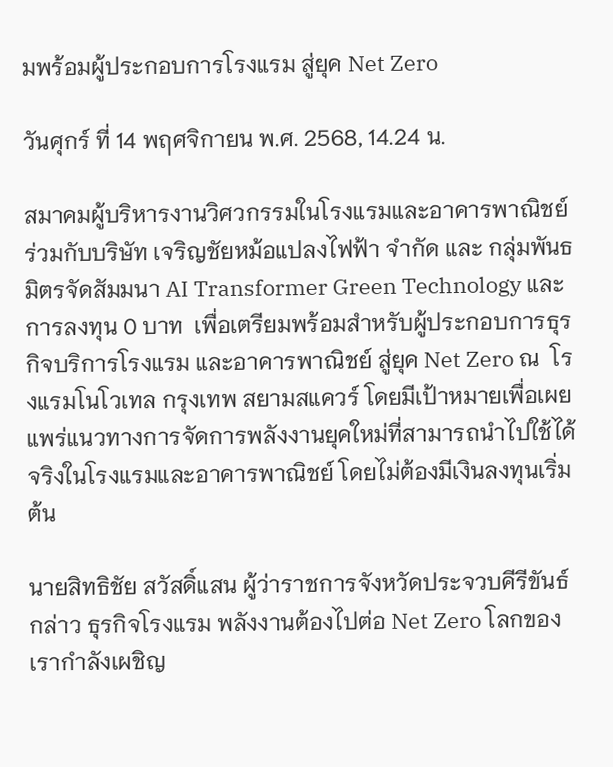มพร้อมผู้ประกอบการโรงแรม สู่ยุค Net Zero

วันศุกร์ ที่ 14 พฤศจิกายน พ.ศ. 2568, 14.24 น.

สมาคมผู้บริหารงานวิศวกรรมในโรงแรมและอาคารพาณิชย์ ร่วมกับบริษัท เจริญชัยหม้อแปลงไฟฟ้า จำกัด และ กลุ่มพันธมิตรจัดสัมมนา AI Transformer Green Technology และการลงทุน 0 บาท  เพื่อเตรียมพร้อมสำหรับผู้ประกอบการธุรกิจบริการโรงแรม และอาคารพาณิชย์ สู่ยุค Net Zero ณ  โรงแรมโนโวเทล กรุงเทพ สยามสแควร์ โดยมีเป้าหมายเพื่อเผยแพร่แนวทางการจัดการพลังงานยุคใหม่ที่สามารถนำไปใช้ได้จริงในโรงแรมและอาคารพาณิชย์ โดยไม่ต้องมีเงินลงทุนเริ่มต้น

นายสิทธิชัย สวัสดิ์แสน ผู้ว่าราชการจังหวัดประจวบคีรีขันธ์ กล่าว ธุรกิจโรงแรม พลังงานต้องไปต่อ Net Zero โลกของเรากำลังเผชิญ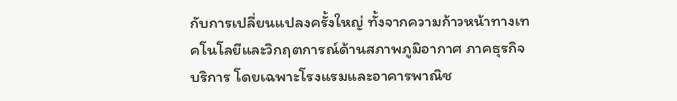กับการเปลี่ยนแปลงครั้งใหญ่ ทั้งจากความก้าวหน้าทางเทคโนโลยีและวิกฤตการณ์ด้านสภาพภูมิอากาศ ภาคธุรกิจบริการ โดยเฉพาะโรงแรมและอาคารพาณิช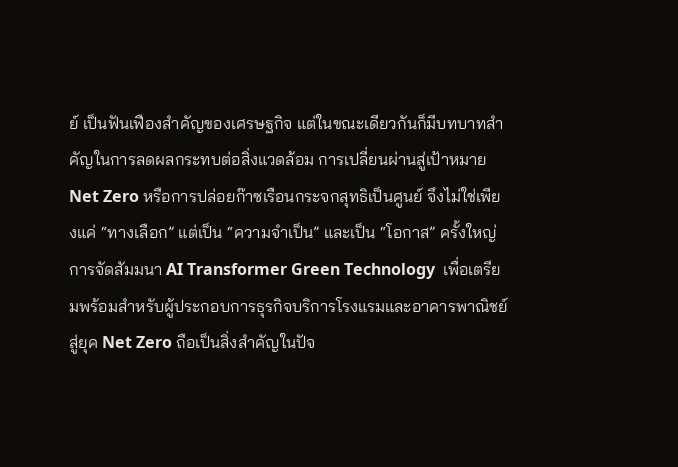ย์ เป็นฟันเฟืองสำคัญของเศรษฐกิจ แต่ในขณะเดียวกันก็มีบทบาทสำคัญในการลดผลกระทบต่อสิ่งแวดล้อม การเปลี่ยนผ่านสู่เป้าหมาย Net Zero หรือการปล่อยก๊าซเรือนกระจกสุทธิเป็นศูนย์ จึงไม่ใช่เพียงแค่ “ทางเลือก” แต่เป็น “ความจำเป็น” และเป็น “โอกาส” ครั้งใหญ่  การจัดสัมมนา AI Transformer Green Technology  เพื่อเตรียมพร้อมสำหรับผู้ประกอบการธุรกิจบริการโรงแรมและอาคารพาณิชย์ สู่ยุค Net Zero ถือเป็นสิ่งสำคัญในปัจ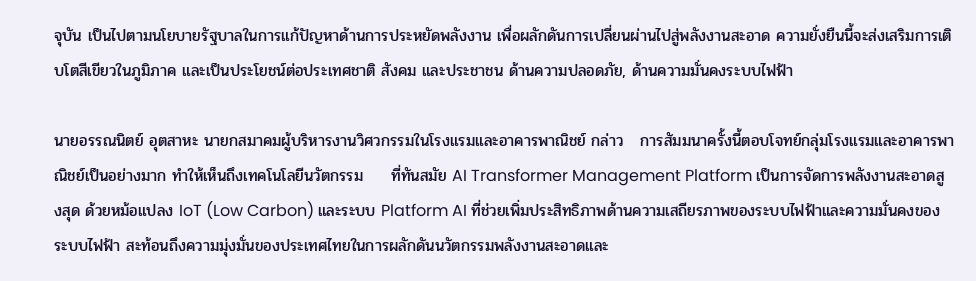จุบัน เป็นไปตามนโยบายรัฐบาลในการแก้ปัญหาด้านการประหยัดพลังงาน เพื่อผลักดันการเปลี่ยนผ่านไปสู่พลังงานสะอาด ความยั่งยืนนี้จะส่งเสริมการเติบโตสีเขียวในภูมิภาค และเป็นประโยชน์ต่อประเทศชาติ สังคม และประชาชน ด้านความปลอดภัย, ด้านความมั่นคงระบบไฟฟ้า

นายอรรณนิตย์ อุตสาหะ นายกสมาคมผู้บริหารงานวิศวกรรมในโรงแรมและอาคารพาณิชย์ กล่าว   การสัมมนาครั้งนี้ตอบโจทย์กลุ่มโรงแรมและอาคารพาณิชย์เป็นอย่างมาก ทำให้เห็นถึงเทคโนโลยีนวัตกรรม     ที่ทันสมัย AI Transformer Management Platform เป็นการจัดการพลังงานสะอาดสูงสุด ด้วยหม้อแปลง IoT (Low Carbon) และระบบ Platform AI ที่ช่วยเพิ่มประสิทธิภาพด้านความเสถียรภาพของระบบไฟฟ้าและความมั่นคงของระบบไฟฟ้า สะท้อนถึงความมุ่งมั่นของประเทศไทยในการผลักดันนวัตกรรมพลังงานสะอาดและ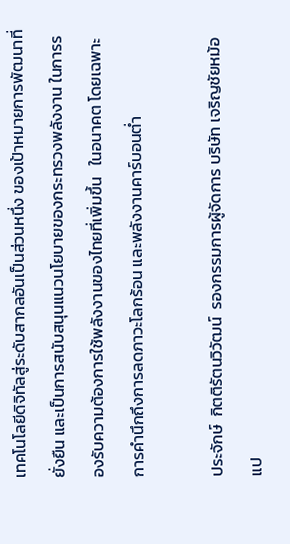เทคโนโลยีดิจิทัลสู่ระดับสากลอันเป็นส่วนหนึ่ง ของเป้าหมายการพัฒนาที่ยั่งยืน และเป็นการสนับสนุนแนวนโยบายของกระทรวงพลังงาน ในการรองรับความต้องการใช้พลังงานของไทยที่เพิ่มขึ้น   ในอนาคต โดยเฉพาะการคำนึกถึงการลดภาวะโลกร้อน และพลังงานคาร์บอนต่ำ

ประจักษ์  กิตติรัตนวิวัฒน์  รองกรรมการผู้จัดการ บริษัท เจริญชัยหม้อแป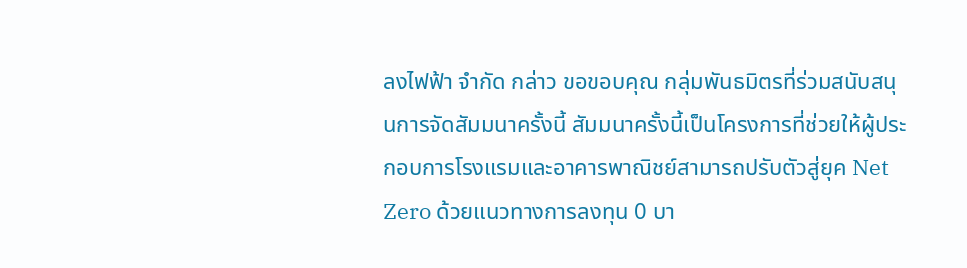ลงไฟฟ้า จำกัด กล่าว ขอขอบคุณ กลุ่มพันธมิตรที่ร่วมสนับสนุนการจัดสัมมนาครั้งนี้ สัมมนาครั้งนี้เป็นโครงการที่ช่วยให้ผู้ประกอบการโรงแรมและอาคารพาณิชย์สามารถปรับตัวสู่ยุค Net Zero ด้วยแนวทางการลงทุน 0 บา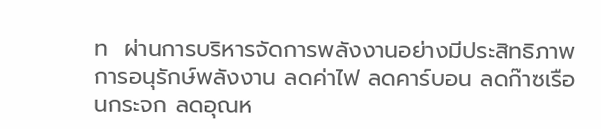ท  ผ่านการบริหารจัดการพลังงานอย่างมีประสิทธิภาพ การอนุรักษ์พลังงาน ลดค่าไฟ ลดคาร์บอน ลดก๊าซเรือนกระจก ลดอุณห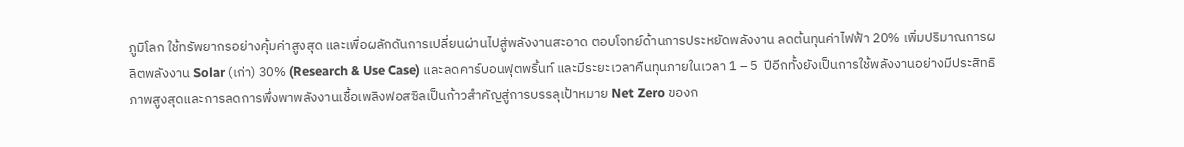ภูมิโลก ใช้ทรัพยากรอย่างคุ้มค่าสูงสุด และเพื่อผลักดันการเปลี่ยนผ่านไปสู่พลังงานสะอาด ตอบโจทย์ด้านการประหยัดพลังงาน ลดต้นทุนค่าไฟฟ้า 20% เพิ่มปริมาณการผลิตพลังงาน Solar (เก่า) 30% (Research & Use Case) และลดคาร์บอนฟุตพริ้นท์ และมีระยะเวลาคืนทุนภายในเวลา 1 – 5  ปีอีกทั้งยังเป็นการใช้พลังงานอย่างมีประสิทธิภาพสูงสุดและการลดการพึ่งพาพลังงานเชื้อเพลิงฟอสซิลเป็นก้าวสำคัญสู่การบรรลุเป้าหมาย Net Zero ของก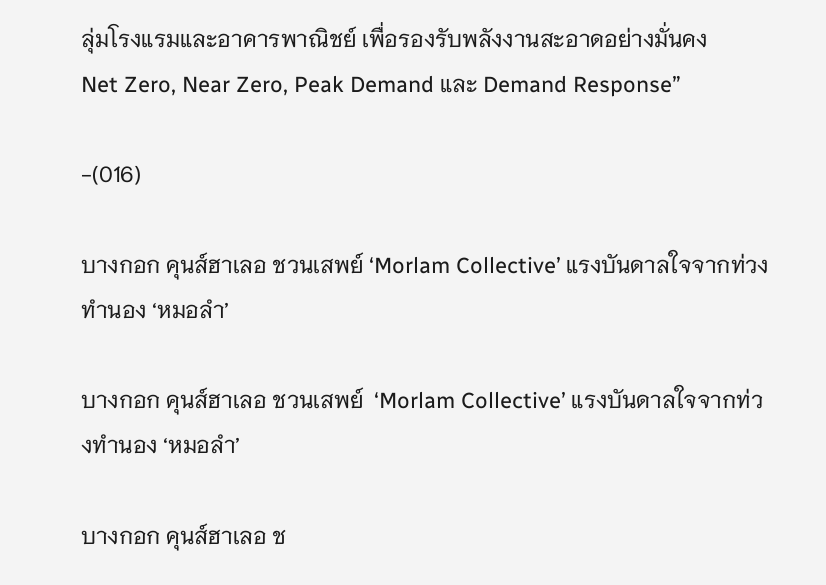ลุ่มโรงแรมและอาคารพาณิชย์ เพื่อรองรับพลังงานสะอาดอย่างมั่นคง      Net Zero, Near Zero, Peak Demand และ Demand Response”

-(016)

บางกอก คุนส์ฮาเลอ ชวนเสพย์ ‘Morlam Collective’ แรงบันดาลใจจากท่วงทำนอง ‘หมอลำ’

บางกอก คุนส์ฮาเลอ ชวนเสพย์  ‘Morlam Collective’ แรงบันดาลใจจากท่วงทำนอง ‘หมอลำ’

บางกอก คุนส์ฮาเลอ ช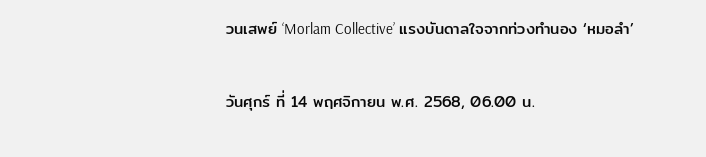วนเสพย์ ‘Morlam Collective’ แรงบันดาลใจจากท่วงทำนอง ‘หมอลำ’

วันศุกร์ ที่ 14 พฤศจิกายน พ.ศ. 2568, 06.00 น.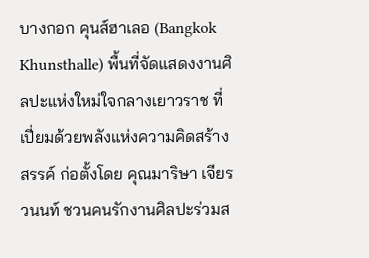บางกอก คุนส์ฮาเลอ (Bangkok Khunsthalle) พื้นที่จัดแสดงงานศิลปะแห่งใหม่ใจกลางเยาวราช ที่เปี่ยมด้วยพลังแห่งความคิดสร้างสรรค์ ก่อตั้งโดย คุณมาริษา เจียรวนนท์ ชวนคนรักงานศิลปะร่วมส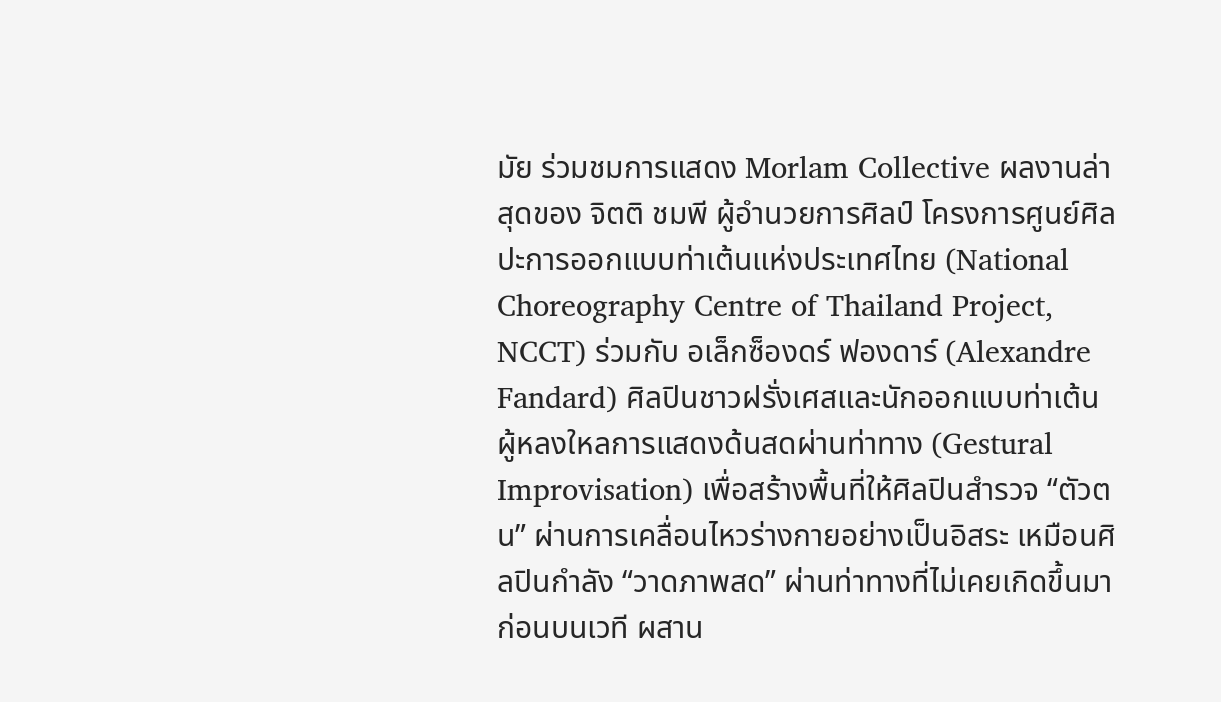มัย ร่วมชมการแสดง Morlam Collective ผลงานล่าสุดของ จิตติ ชมพี ผู้อำนวยการศิลป์ โครงการศูนย์ศิลปะการออกแบบท่าเต้นแห่งประเทศไทย (National Choreography Centre of Thailand Project, NCCT) ร่วมกับ อเล็กซ็องดร์ ฟองดาร์ (Alexandre Fandard) ศิลปินชาวฝรั่งเศสและนักออกแบบท่าเต้น ผู้หลงใหลการแสดงด้นสดผ่านท่าทาง (Gestural Improvisation) เพื่อสร้างพื้นที่ให้ศิลปินสำรวจ “ตัวตน” ผ่านการเคลื่อนไหวร่างกายอย่างเป็นอิสระ เหมือนศิลปินกำลัง “วาดภาพสด” ผ่านท่าทางที่ไม่เคยเกิดขึ้นมาก่อนบนเวที ผสาน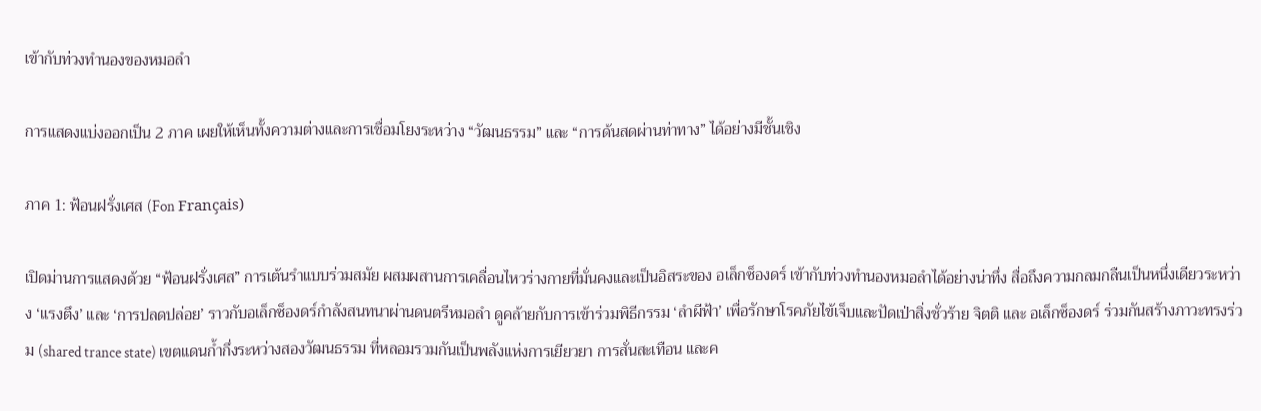เข้ากับท่วงทำนองของหมอลำ

การแสดงแบ่งออกเป็น 2 ภาค เผยให้เห็นทั้งความต่างและการเชื่อมโยงระหว่าง “วัฒนธรรม” และ “การด้นสดผ่านท่าทาง” ได้อย่างมีชั้นเชิง

ภาค 1: ฟ้อนฝรั่งเศส (Fon Français)

เปิดม่านการแสดงด้วย “ฟ้อนฝรั่งเศส” การเต้นรำแบบร่วมสมัย ผสมผสานการเคลื่อนไหวร่างกายที่มั่นคงและเป็นอิสระของ อเล็กซ็องดร์ เข้ากับท่วงทำนองหมอลำได้อย่างน่าทึ่ง สื่อถึงความกลมกลืนเป็นหนึ่งเดียวระหว่าง ‘แรงตึง’ และ ‘การปลดปล่อย’ ราวกับอเล็กซ็องดร์กำลังสนทนาผ่านดนตรีหมอลำ ดูคล้ายกับการเข้าร่วมพิธีกรรม ‘ลำผีฟ้า’ เพื่อรักษาโรคภัยไข้เจ็บและปัดเป่าสิ่งชั่วร้าย จิตติ และ อเล็กซ็องดร์ ร่วมกันสร้างภาวะทรงร่วม (shared trance state) เขตแดนก้ำกึ่งระหว่างสองวัฒนธรรม ที่หลอมรวมกันเป็นพลังแห่งการเยียวยา การสั่นสะเทือน และค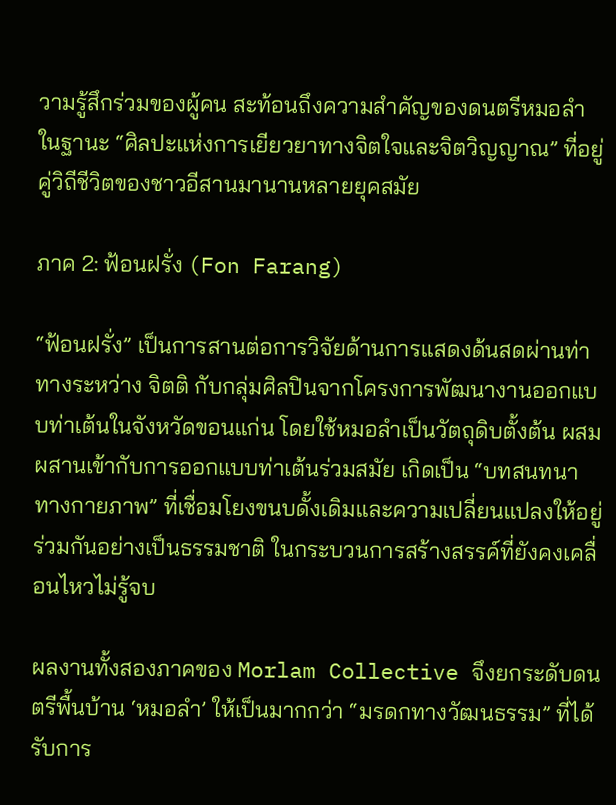วามรู้สึกร่วมของผู้คน สะท้อนถึงความสำคัญของดนตรีหมอลำในฐานะ “ศิลปะแห่งการเยียวยาทางจิตใจและจิตวิญญาณ” ที่อยู่คู่วิถีชีวิตของชาวอีสานมานานหลายยุคสมัย

ภาค 2: ฟ้อนฝรั่ง (Fon Farang)

“ฟ้อนฝรั่ง” เป็นการสานต่อการวิจัยด้านการแสดงด้นสดผ่านท่าทางระหว่าง จิตติ กับกลุ่มศิลปินจากโครงการพัฒนางานออกแบบท่าเต้นในจังหวัดขอนแก่น โดยใช้หมอลำเป็นวัตถุดิบตั้งต้น ผสมผสานเข้ากับการออกแบบท่าเต้นร่วมสมัย เกิดเป็น “บทสนทนาทางกายภาพ” ที่เชื่อมโยงขนบดั้งเดิมและความเปลี่ยนแปลงให้อยู่ร่วมกันอย่างเป็นธรรมชาติ ในกระบวนการสร้างสรรค์ที่ยังคงเคลื่อนไหวไม่รู้จบ

ผลงานทั้งสองภาคของ Morlam Collective จึงยกระดับดนตรีพื้นบ้าน ‘หมอลำ’ ให้เป็นมากกว่า “มรดกทางวัฒนธรรม” ที่ได้รับการ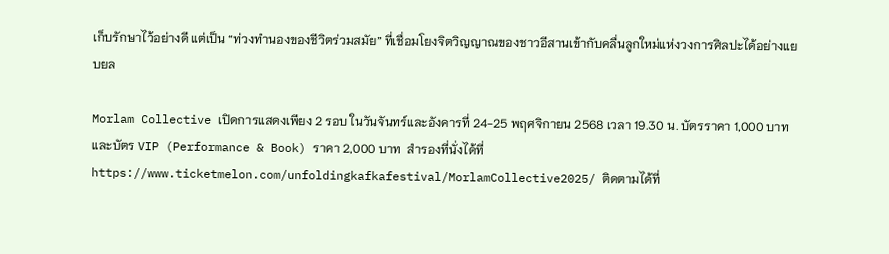เก็บรักษาไว้อย่างดี แต่เป็น “ท่วงทำนองของชีวิตร่วมสมัย” ที่เชื่อมโยงจิตวิญญาณของชาวอีสานเข้ากับคลื่นลูกใหม่แห่งวงการศิลปะได้อย่างแยบยล

Morlam Collective เปิดการแสดงเพียง 2 รอบ ในวันจันทร์และอังคารที่ 24-25 พฤศจิกายน 2568 เวลา 19.30 น. บัตรราคา 1,000 บาท และบัตร VIP (Performance & Book) ราคา 2,000 บาท  สำรองที่นั่งได้ที่ https://www.ticketmelon.com/unfoldingkafkafestival/MorlamCollective2025/ ติดตามได้ที่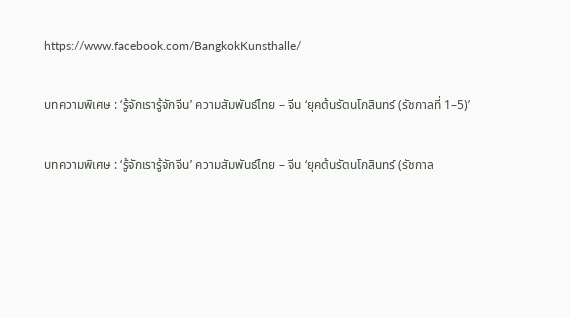https://www.facebook.com/BangkokKunsthalle/

บทความพิเศษ : ‘รู้จักเรารู้จักจีน’ ความสัมพันธ์ไทย – จีน ‘ยุคต้นรัตนโกสินทร์ (รัชกาลที่ 1–5)’

บทความพิเศษ : ‘รู้จักเรารู้จักจีน’ ความสัมพันธ์ไทย – จีน ‘ยุคต้นรัตนโกสินทร์ (รัชกาล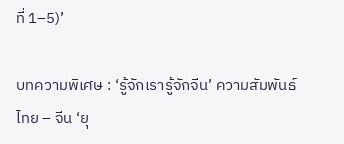ที่ 1–5)’

บทความพิเศษ : ‘รู้จักเรารู้จักจีน’ ความสัมพันธ์ไทย – จีน ‘ยุ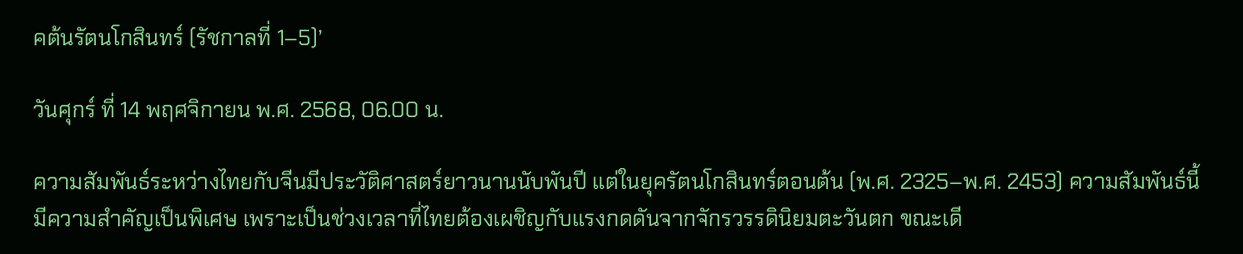คต้นรัตนโกสินทร์ (รัชกาลที่ 1–5)’

วันศุกร์ ที่ 14 พฤศจิกายน พ.ศ. 2568, 06.00 น.

ความสัมพันธ์ระหว่างไทยกับจีนมีประวัติศาสตร์ยาวนานนับพันปี แต่ในยุครัตนโกสินทร์ตอนต้น (พ.ศ. 2325–พ.ศ. 2453) ความสัมพันธ์นี้มีความสำคัญเป็นพิเศษ เพราะเป็นช่วงเวลาที่ไทยต้องเผชิญกับแรงกดดันจากจักรวรรดินิยมตะวันตก ขณะเดี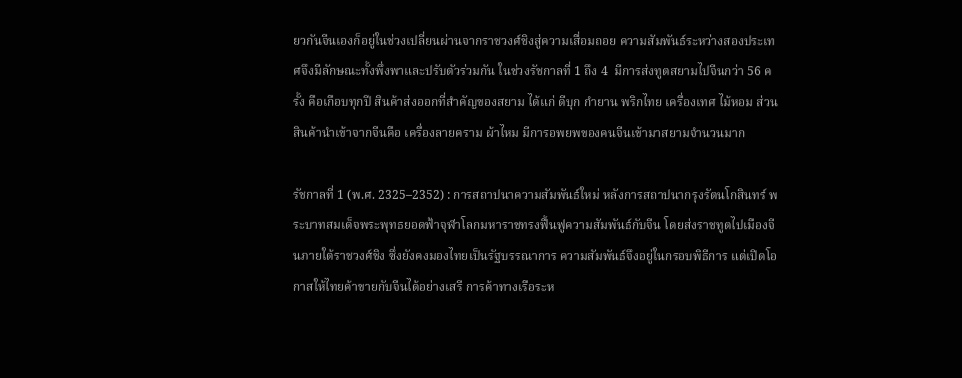ยวกันจีนเองก็อยู่ในช่วงเปลี่ยนผ่านจากราชวงศ์ชิงสู่ความเสื่อมถอย ความสัมพันธ์ระหว่างสองประเทศจึงมีลักษณะทั้งพึ่งพาและปรับตัวร่วมกัน ในช่วงรัชกาลที่ 1 ถึง 4  มีการส่งทูตสยามไปจีนกว่า 56 ครั้ง คือเกือบทุกปี สินค้าส่งออกที่สำคัญของสยาม ได้แก่ ดีบุก กำยาน พริกไทย เครื่องเทศ ไม้หอม ส่วนสินค้านำเข้าจากจีนคือ เครื่องลายคราม ผ้าไหม มีการอพยพของคนจีนเข้ามาสยามจำนวนมาก

รัชกาลที่ 1 (พ.ศ. 2325–2352) : การสถาปนาความสัมพันธ์ใหม่ หลังการสถาปนากรุงรัตนโกสินทร์ พระบาทสมเด็จพระพุทธยอดฟ้าจุฬาโลกมหาราชทรงฟื้นฟูความสัมพันธ์กับจีน โดยส่งราชทูตไปเมืองจีนภายใต้ราชวงศ์ชิง ซึ่งยังคงมองไทยเป็นรัฐบรรณาการ ความสัมพันธ์จึงอยู่ในกรอบพิธีการ แต่เปิดโอกาสให้ไทยค้าขายกับจีนได้อย่างเสรี การค้าทางเรือระห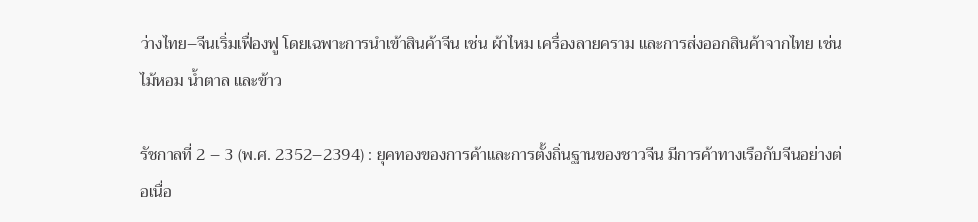ว่างไทย–จีนเริ่มเฟื่องฟู โดยเฉพาะการนำเข้าสินค้าจีน เช่น ผ้าไหม เครื่องลายคราม และการส่งออกสินค้าจากไทย เช่น ไม้หอม น้ำตาล และข้าว

รัชกาลที่ 2 – 3 (พ.ศ. 2352–2394) : ยุคทองของการค้าและการตั้งถิ่นฐานของชาวจีน มีการค้าทางเรือกับจีนอย่างต่อเนื่อ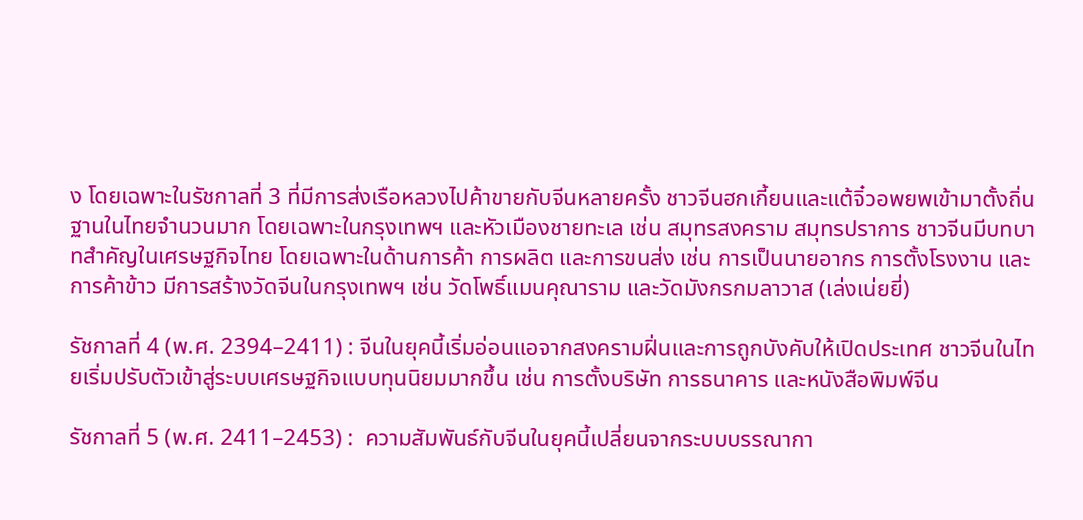ง โดยเฉพาะในรัชกาลที่ 3 ที่มีการส่งเรือหลวงไปค้าขายกับจีนหลายครั้ง ชาวจีนฮกเกี้ยนและแต้จิ๋วอพยพเข้ามาตั้งถิ่นฐานในไทยจำนวนมาก โดยเฉพาะในกรุงเทพฯ และหัวเมืองชายทะเล เช่น สมุทรสงคราม สมุทรปราการ ชาวจีนมีบทบาทสำคัญในเศรษฐกิจไทย โดยเฉพาะในด้านการค้า การผลิต และการขนส่ง เช่น การเป็นนายอากร การตั้งโรงงาน และการค้าข้าว มีการสร้างวัดจีนในกรุงเทพฯ เช่น วัดโพธิ์แมนคุณาราม และวัดมังกรกมลาวาส (เล่งเน่ยยี่)

รัชกาลที่ 4 (พ.ศ. 2394–2411) : จีนในยุคนี้เริ่มอ่อนแอจากสงครามฝิ่นและการถูกบังคับให้เปิดประเทศ ชาวจีนในไทยเริ่มปรับตัวเข้าสู่ระบบเศรษฐกิจแบบทุนนิยมมากขึ้น เช่น การตั้งบริษัท การธนาคาร และหนังสือพิมพ์จีน

รัชกาลที่ 5 (พ.ศ. 2411–2453) :  ความสัมพันธ์กับจีนในยุคนี้เปลี่ยนจากระบบบรรณากา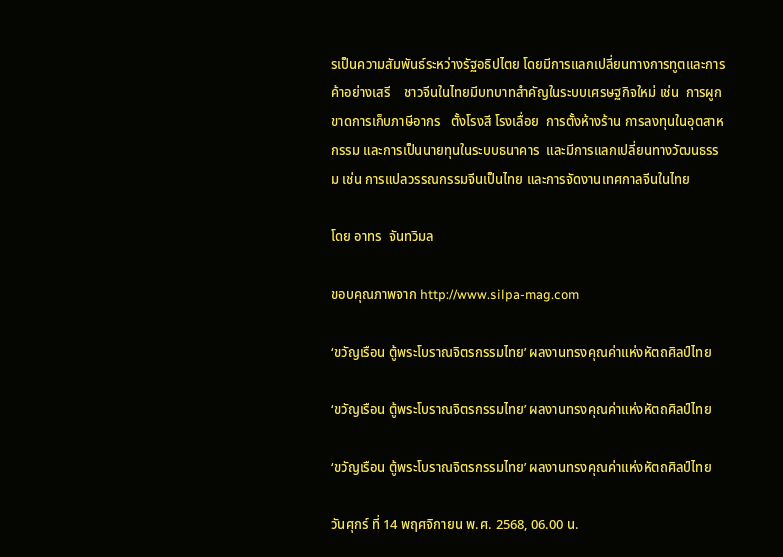รเป็นความสัมพันธ์ระหว่างรัฐอธิปไตย โดยมีการแลกเปลี่ยนทางการทูตและการค้าอย่างเสรี    ชาวจีนในไทยมีบทบาทสำคัญในระบบเศรษฐกิจใหม่ เช่น  การผูกขาดการเก็บภาษีอากร   ตั้งโรงสี โรงเลื่อย  การตั้งห้างร้าน การลงทุนในอุตสาหกรรม และการเป็นนายทุนในระบบธนาคาร  และมีการแลกเปลี่ยนทางวัฒนธรรม เช่น การแปลวรรณกรรมจีนเป็นไทย และการจัดงานเทศกาลจีนในไทย

โดย อาทร  จันทวิมล

ขอบคุณภาพจาก http://www.silpa-mag.com

‘ขวัญเรือน ตู้พระโบราณจิตรกรรมไทย’ ผลงานทรงคุณค่าแห่งหัตถศิลป์ไทย

‘ขวัญเรือน ตู้พระโบราณจิตรกรรมไทย’ ผลงานทรงคุณค่าแห่งหัตถศิลป์ไทย

‘ขวัญเรือน ตู้พระโบราณจิตรกรรมไทย’ ผลงานทรงคุณค่าแห่งหัตถศิลป์ไทย

วันศุกร์ ที่ 14 พฤศจิกายน พ.ศ. 2568, 06.00 น.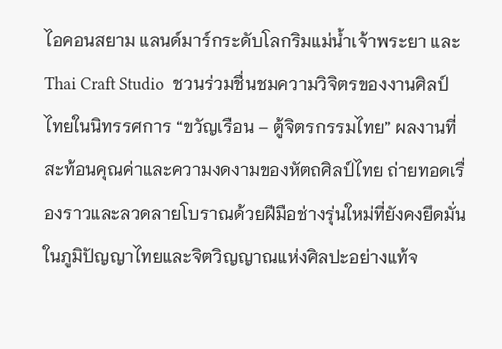ไอคอนสยาม แลนด์มาร์กระดับโลกริมแม่น้ำเจ้าพระยา และ Thai Craft Studio  ชวนร่วมชื่นชมความวิจิตรของงานศิลป์ไทยในนิทรรศการ “ขวัญเรือน – ตู้จิตรกรรมไทย” ผลงานที่สะท้อนคุณค่าและความงดงามของหัตถศิลป์ไทย ถ่ายทอดเรื่องราวและลวดลายโบราณด้วยฝีมือช่างรุ่นใหม่ที่ยังคงยึดมั่นในภูมิปัญญาไทยและจิตวิญญาณแห่งศิลปะอย่างแท้จ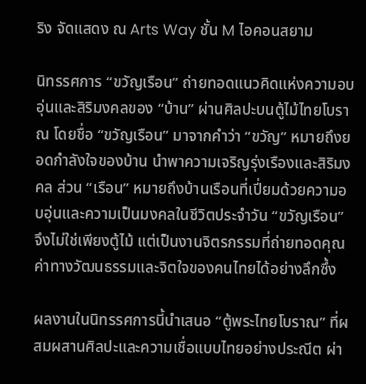ริง จัดแสดง ณ Arts Way ชั้น M ไอคอนสยาม

นิทรรศการ “ขวัญเรือน” ถ่ายทอดแนวคิดแห่งความอบอุ่นและสิริมงคลของ “บ้าน” ผ่านศิลปะบนตู้ไม้ไทยโบราณ โดยชื่อ “ขวัญเรือน” มาจากคำว่า “ขวัญ” หมายถึงยอดกำลังใจของบ้าน นำพาความเจริญรุ่งเรืองและสิริมงคล ส่วน “เรือน” หมายถึงบ้านเรือนที่เปี่ยมด้วยความอบอุ่นและความเป็นมงคลในชีวิตประจำวัน “ขวัญเรือน” จึงไม่ใช่เพียงตู้ไม้ แต่เป็นงานจิตรกรรมที่ถ่ายทอดคุณค่าทางวัฒนธรรมและจิตใจของคนไทยได้อย่างลึกซึ้ง

ผลงานในนิทรรศการนี้นำเสนอ “ตู้พระไทยโบราณ” ที่ผสมผสานศิลปะและความเชื่อแบบไทยอย่างประณีต ผ่า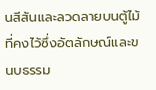นสีสันและลวดลายบนตู้ไม้ ที่คงไว้ซึ่งอัตลักษณ์และขนบธรรม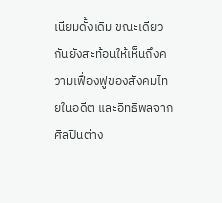เนียมดั้งเดิม ขณะเดียวกันยังสะท้อนให้เห็นถึงความเฟื่องฟูของสังคมไทยในอดีต และอิทธิพลจากศิลปินต่าง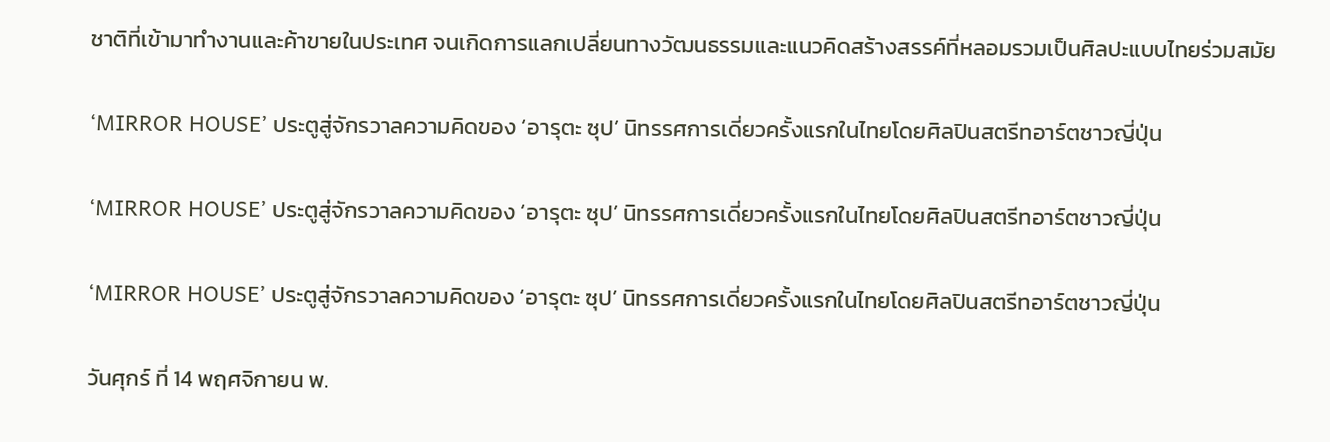ชาติที่เข้ามาทำงานและค้าขายในประเทศ จนเกิดการแลกเปลี่ยนทางวัฒนธรรมและแนวคิดสร้างสรรค์ที่หลอมรวมเป็นศิลปะแบบไทยร่วมสมัย

‘MIRROR HOUSE’ ประตูสู่จักรวาลความคิดของ ‘อารุตะ ซุป’ นิทรรศการเดี่ยวครั้งแรกในไทยโดยศิลปินสตรีทอาร์ตชาวญี่ปุ่น

‘MIRROR HOUSE’ ประตูสู่จักรวาลความคิดของ ‘อารุตะ ซุป’ นิทรรศการเดี่ยวครั้งแรกในไทยโดยศิลปินสตรีทอาร์ตชาวญี่ปุ่น

‘MIRROR HOUSE’ ประตูสู่จักรวาลความคิดของ ‘อารุตะ ซุป’ นิทรรศการเดี่ยวครั้งแรกในไทยโดยศิลปินสตรีทอาร์ตชาวญี่ปุ่น

วันศุกร์ ที่ 14 พฤศจิกายน พ.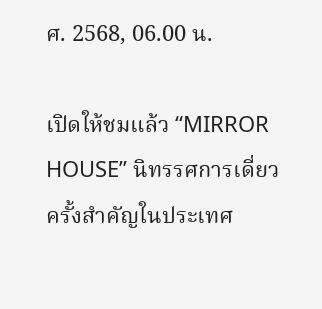ศ. 2568, 06.00 น.

เปิดให้ชมแล้ว “MIRROR HOUSE” นิทรรศการเดี่ยวครั้งสำคัญในประเทศ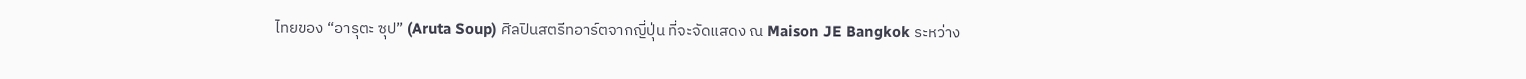ไทยของ “อารุตะ ซุป” (Aruta Soup) ศิลปินสตรีทอาร์ตจากญี่ปุ่น ที่จะจัดแสดง ณ Maison JE Bangkok ระหว่าง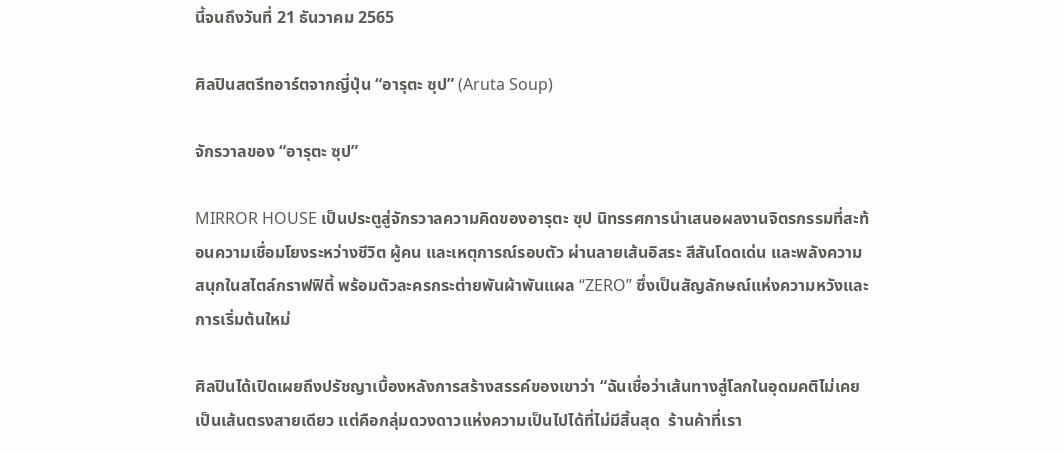นี้จนถึงวันที่ 21 ธันวาคม 2565

ศิลปินสตรีทอาร์ตจากญี่ปุ่น “อารุตะ ซุป” (Aruta Soup)

จักรวาลของ “อารุตะ ซุป”

MIRROR HOUSE เป็นประตูสู่จักรวาลความคิดของอารุตะ ซุป นิทรรศการนำเสนอผลงานจิตรกรรมที่สะท้อนความเชื่อมโยงระหว่างชีวิต ผู้คน และเหตุการณ์รอบตัว ผ่านลายเส้นอิสระ สีสันโดดเด่น และพลังความสนุกในสไตล์กราฟฟิตี้ พร้อมตัวละครกระต่ายพันผ้าพันแผล “ZERO” ซึ่งเป็นสัญลักษณ์แห่งความหวังและการเริ่มต้นใหม่

ศิลปินได้เปิดเผยถึงปรัชญาเบื้องหลังการสร้างสรรค์ของเขาว่า “ฉันเชื่อว่าเส้นทางสู่โลกในอุดมคติไม่เคยเป็นเส้นตรงสายเดียว แต่คือกลุ่มดวงดาวแห่งความเป็นไปได้ที่ไม่มีสิ้นสุด  ร้านค้าที่เรา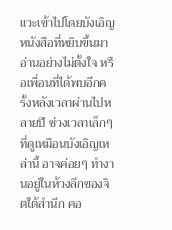แวะเข้าไปโดยบังเอิญ หนังสือที่หยิบขึ้นมาอ่านอย่างไม่ตั้งใจ หรือเพื่อนที่ได้พบอีกครั้งหลังเวลาผ่านไปหลายปี ช่วงเวลาเล็กๆ ที่ดูเหมือนบังเอิญเหล่านี้ อาจค่อยๆ ทำงานอยู่ในห้วงลึกของจิตใต้สำนึก คอ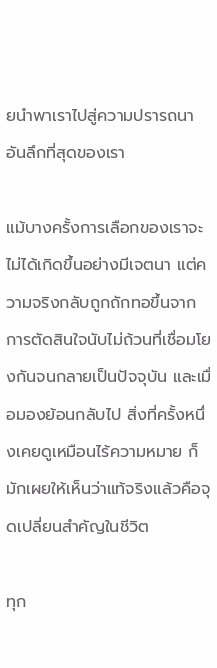ยนำพาเราไปสู่ความปรารถนาอันลึกที่สุดของเรา

แม้บางครั้งการเลือกของเราจะไม่ได้เกิดขึ้นอย่างมีเจตนา แต่ความจริงกลับถูกถักทอขึ้นจากการตัดสินใจนับไม่ถ้วนที่เชื่อมโยงกันจนกลายเป็นปัจจุบัน และเมื่อมองย้อนกลับไป สิ่งที่ครั้งหนึ่งเคยดูเหมือนไร้ความหมาย ก็มักเผยให้เห็นว่าแท้จริงแล้วคือจุดเปลี่ยนสำคัญในชีวิต

ทุก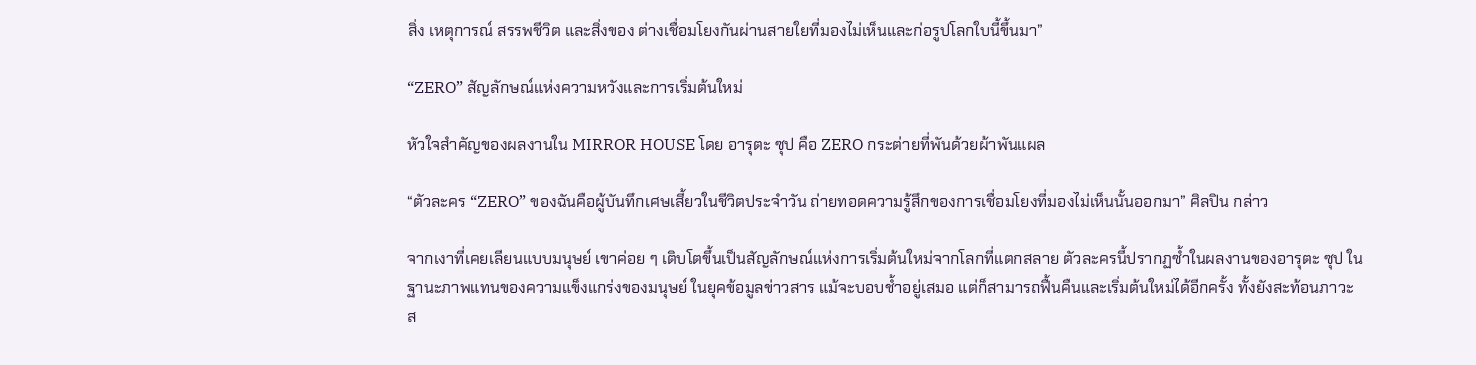สิ่ง เหตุการณ์ สรรพชีวิต และสิ่งของ ต่างเชื่อมโยงกันผ่านสายใยที่มองไม่เห็นและก่อรูปโลกใบนี้ขึ้นมา”

“ZERO” สัญลักษณ์แห่งความหวังและการเริ่มต้นใหม่

หัวใจสำคัญของผลงานใน MIRROR HOUSE โดย อารุตะ ซุป คือ ZERO กระต่ายที่พันด้วยผ้าพันแผล

“ตัวละคร “ZERO” ของฉันคือผู้บันทึกเศษเสี้ยวในชีวิตประจำวัน ถ่ายทอดความรู้สึกของการเชื่อมโยงที่มองไม่เห็นนั้นออกมา” ศิลปิน กล่าว

จากเงาที่เคยเลียนแบบมนุษย์ เขาค่อย ๆ เติบโตขึ้นเป็นสัญลักษณ์แห่งการเริ่มต้นใหม่จากโลกที่แตกสลาย ตัวละครนี้ปรากฏซ้ำในผลงานของอารุตะ ซุป ในฐานะภาพแทนของความแข็งแกร่งของมนุษย์ ในยุคข้อมูลข่าวสาร แม้จะบอบช้ำอยู่เสมอ แต่ก็สามารถฟื้นคืนและเริ่มต้นใหม่ได้อีกครั้ง ทั้งยังสะท้อนภาวะส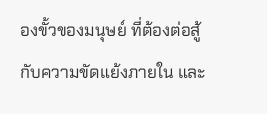องขั้วของมนุษย์ ที่ต้องต่อสู้กับความขัดแย้งภายใน และ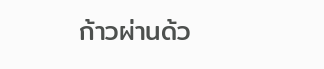ก้าวผ่านด้ว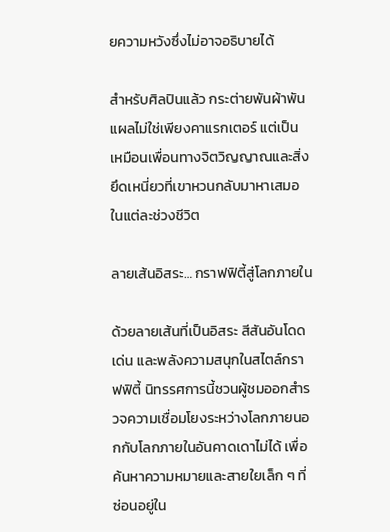ยความหวังซึ่งไม่อาจอธิบายได้

สำหรับศิลปินแล้ว กระต่ายพันผ้าพันแผลไม่ใช่เพียงคาแรกเตอร์ แต่เป็นเหมือนเพื่อนทางจิตวิญญาณและสิ่งยึดเหนี่ยวที่เขาหวนกลับมาหาเสมอในแต่ละช่วงชีวิต

ลายเส้นอิสระ… กราฟฟิตี้สู่โลกภายใน

ด้วยลายเส้นที่เป็นอิสระ สีสันอันโดดเด่น และพลังความสนุกในสไตล์กราฟฟิตี้ นิทรรศการนี้ชวนผู้ชมออกสำรวจความเชื่อมโยงระหว่างโลกภายนอกกับโลกภายในอันคาดเดาไม่ได้ เพื่อค้นหาความหมายและสายใยเล็ก ๆ ที่ซ่อนอยู่ใน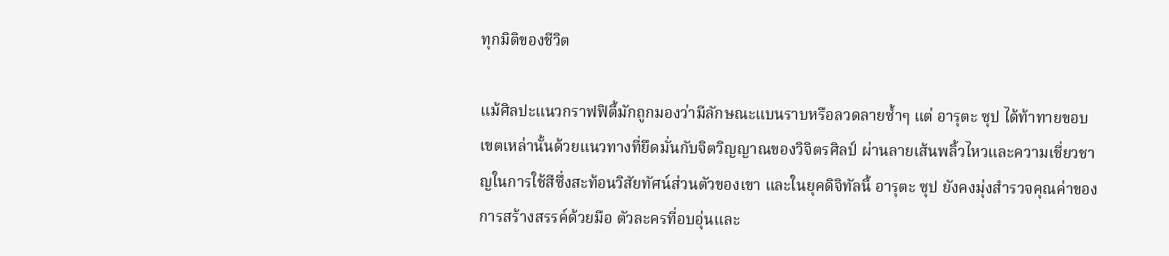ทุกมิติของชีวิต

แม้ศิลปะแนวกราฟฟิตี้มักถูกมองว่ามีลักษณะแบนราบหรือลวดลายซ้ำๆ แต่ อารุตะ ซุป ได้ท้าทายขอบเขตเหล่านั้นด้วยแนวทางที่ยึดมั่นกับจิตวิญญาณของวิจิตรศิลป์ ผ่านลายเส้นพลิ้วไหวและความเชี่ยวชาญในการใช้สีซึ่งสะท้อนวิสัยทัศน์ส่วนตัวของเขา และในยุคดิจิทัลนี้ อารุตะ ซุป ยังคงมุ่งสำรวจคุณค่าของการสร้างสรรค์ด้วยมือ ตัวละครที่อบอุ่นและ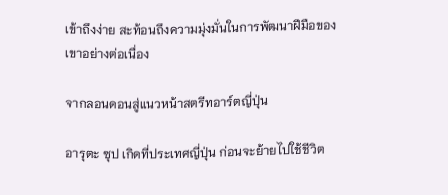เข้าถึงง่าย สะท้อนถึงความมุ่งมั่นในการพัฒนาฝีมือของเขาอย่างต่อเนื่อง

จากลอนดอนสู่แนวหน้าสตรีทอาร์ตญี่ปุ่น

อารุตะ ซุป เกิดที่ประเทศญี่ปุ่น ก่อนจะย้ายไปใช้ชีวิต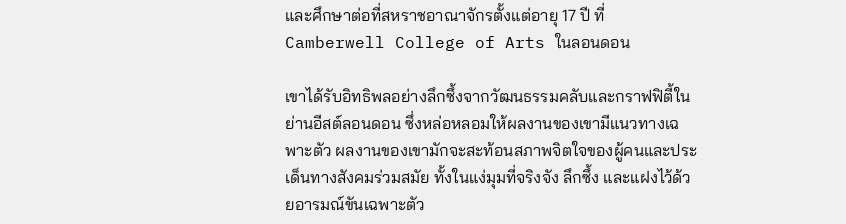และศึกษาต่อที่สหราชอาณาจักรตั้งแต่อายุ 17 ปี ที่ Camberwell College of Arts ในลอนดอน

เขาได้รับอิทธิพลอย่างลึกซึ้งจากวัฒนธรรมคลับและกราฟฟิตี้ในย่านอีสต์ลอนดอน ซึ่งหล่อหลอมให้ผลงานของเขามีแนวทางเฉพาะตัว ผลงานของเขามักจะสะท้อนสภาพจิตใจของผู้คนและประเด็นทางสังคมร่วมสมัย ทั้งในแง่มุมที่จริงจัง ลึกซึ้ง และแฝงไว้ด้วยอารมณ์ขันเฉพาะตัว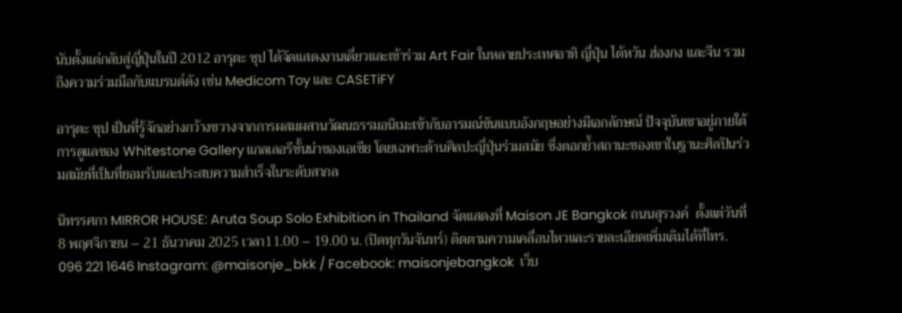นับตั้งแต่กลับสู่ญี่ปุ่นในปี 2012 อารุตะ ซุป ได้จัดแสดงงานเดี่ยวและเข้าร่วม Art Fair ในหลายประเทศอาทิ ญี่ปุ่น ไต้หวัน ฮ่องกง และจีน รวมถึงความร่วมมือกับแบรนด์ดัง เช่น Medicom Toy และ CASETiFY

อารุตะ ซุป เป็นที่รู้จักอย่างกว้างขวางจากการผสมผสานวัฒนธรรมอนิเมะเข้ากับอารมณ์ขันแบบอังกฤษอย่างมีเอกลักษณ์ ปัจจุบันเขาอยู่ภายใต้การดูแลของ Whitestone Gallery แกลเลอรีชั้นนำของเอเชีย โดยเฉพาะด้านศิลปะญี่ปุ่นร่วมสมัย ซึ่งตอกย้ำสถานะของเขาในฐานะศิลปินร่วมสมัยที่เป็นที่ยอมรับและประสบความสำเร็จในระดับสากล

นิทรรศกา MIRROR HOUSE: Aruta Soup Solo Exhibition in Thailand จัดแสดงที่ Maison JE Bangkok ถนนสุรวงค์  ตั้งแต่วันที่ 8 พฤศจิกายน – 21 ธันวาคม 2025 เวลา11.00 – 19.00 น. (ปิดทุกวันจันทร์) ติดตามความเคลื่อนไหวและรายละเอียดเพิ่มเติมได้ที่โทร. 096 221 1646 Instagram: @maisonje_bkk / Facebook: maisonjebangkok  เว็บ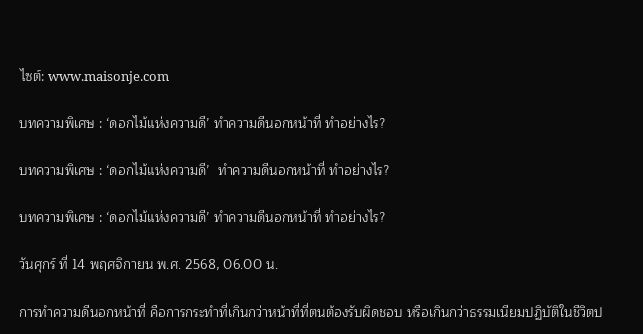ไซต์: www.maisonje.com

บทความพิเศษ : ‘ดอกไม้แห่งความดี’ ทำความดีนอกหน้าที่ ทำอย่างไร?

บทความพิเศษ : ‘ดอกไม้แห่งความดี’  ทำความดีนอกหน้าที่ ทำอย่างไร?

บทความพิเศษ : ‘ดอกไม้แห่งความดี’ ทำความดีนอกหน้าที่ ทำอย่างไร?

วันศุกร์ ที่ 14 พฤศจิกายน พ.ศ. 2568, 06.00 น.

การทำความดีนอกหน้าที่ คือการกระทำที่เกินกว่าหน้าที่ที่ตนต้องรับผิดชอบ หรือเกินกว่าธรรมเนียมปฏิบัติในชีวิตป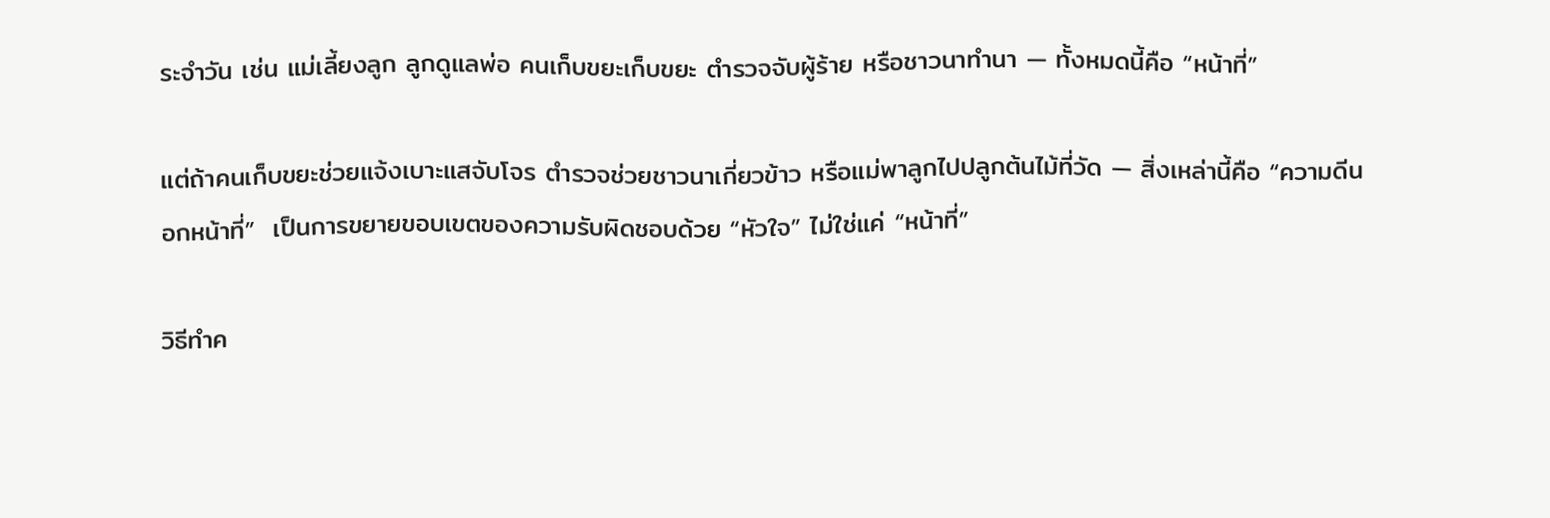ระจำวัน เช่น แม่เลี้ยงลูก ลูกดูแลพ่อ คนเก็บขยะเก็บขยะ ตำรวจจับผู้ร้าย หรือชาวนาทำนา — ทั้งหมดนี้คือ “หน้าที่”

แต่ถ้าคนเก็บขยะช่วยแจ้งเบาะแสจับโจร ตำรวจช่วยชาวนาเกี่ยวข้าว หรือแม่พาลูกไปปลูกต้นไม้ที่วัด — สิ่งเหล่านี้คือ “ความดีนอกหน้าที่”  เป็นการขยายขอบเขตของความรับผิดชอบด้วย “หัวใจ” ไม่ใช่แค่ “หน้าที่”

วิธีทำค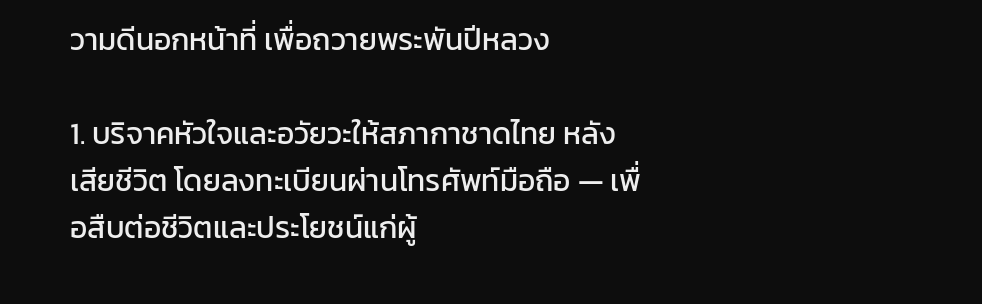วามดีนอกหน้าที่ เพื่อถวายพระพันปีหลวง

1. บริจาคหัวใจและอวัยวะให้สภากาชาดไทย หลังเสียชีวิต โดยลงทะเบียนผ่านโทรศัพท์มือถือ — เพื่อสืบต่อชีวิตและประโยชน์แก่ผู้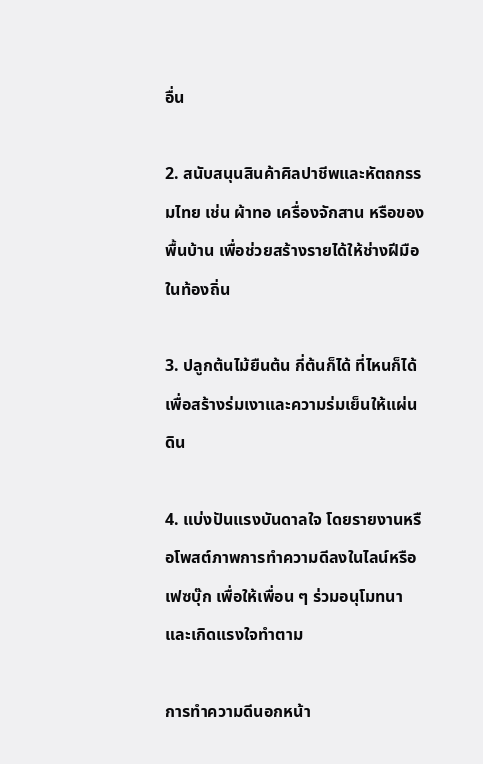อื่น

2. สนับสนุนสินค้าศิลปาชีพและหัตถกรรมไทย เช่น ผ้าทอ เครื่องจักสาน หรือของพื้นบ้าน เพื่อช่วยสร้างรายได้ให้ช่างฝีมือในท้องถิ่น

3. ปลูกต้นไม้ยืนต้น กี่ต้นก็ได้ ที่ไหนก็ได้ เพื่อสร้างร่มเงาและความร่มเย็นให้แผ่นดิน

4. แบ่งปันแรงบันดาลใจ โดยรายงานหรือโพสต์ภาพการทำความดีลงในไลน์หรือเฟซบุ๊ก เพื่อให้เพื่อน ๆ ร่วมอนุโมทนา และเกิดแรงใจทำตาม

การทำความดีนอกหน้า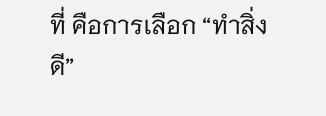ที่ คือการเลือก “ทำสิ่งดี”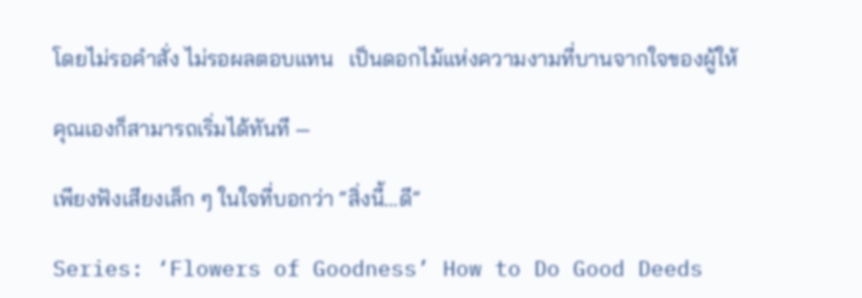โดยไม่รอคำสั่ง ไม่รอผลตอบแทน   เป็นดอกไม้แห่งความงามที่บานจากใจของผู้ให้

คุณเองก็สามารถเริ่มได้ทันที —

เพียงฟังเสียงเล็ก ๆ ในใจที่บอกว่า “สิ่งนี้…ดี”

Series: ‘Flowers of Goodness’ How to Do Good Deeds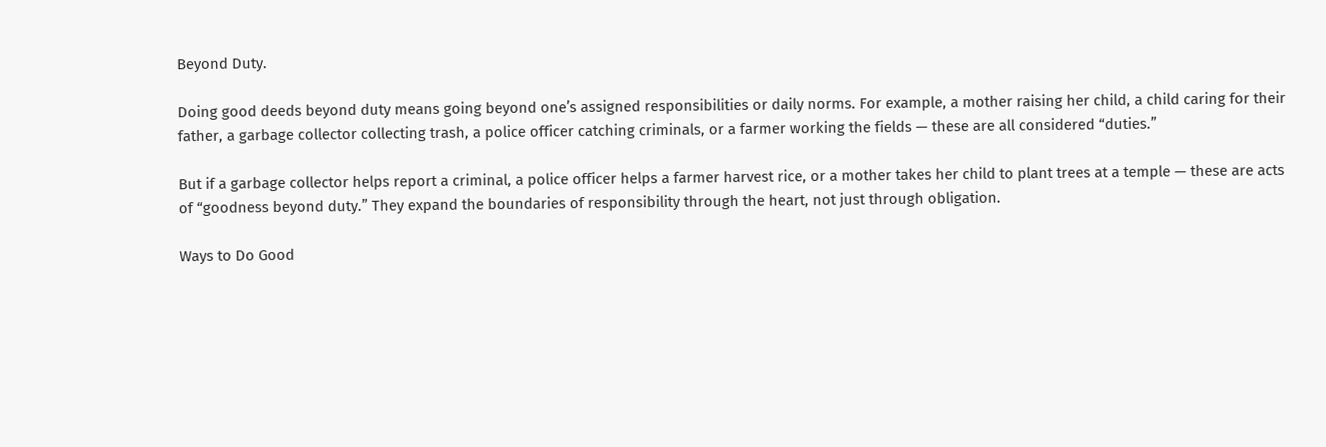Beyond Duty.

Doing good deeds beyond duty means going beyond one’s assigned responsibilities or daily norms. For example, a mother raising her child, a child caring for their father, a garbage collector collecting trash, a police officer catching criminals, or a farmer working the fields — these are all considered “duties.”

But if a garbage collector helps report a criminal, a police officer helps a farmer harvest rice, or a mother takes her child to plant trees at a temple — these are acts of “goodness beyond duty.” They expand the boundaries of responsibility through the heart, not just through obligation.

Ways to Do Good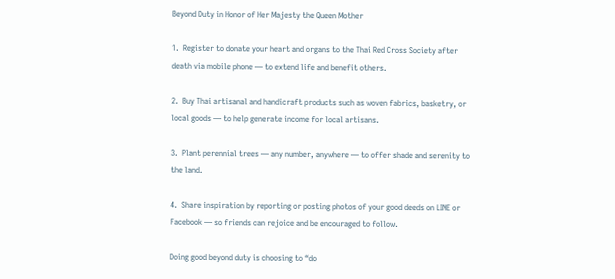Beyond Duty in Honor of Her Majesty the Queen Mother

1.  Register to donate your heart and organs to the Thai Red Cross Society after death via mobile phone — to extend life and benefit others.

2.  Buy Thai artisanal and handicraft products such as woven fabrics, basketry, or local goods — to help generate income for local artisans.

3.  Plant perennial trees — any number, anywhere — to offer shade and serenity to the land.

4.  Share inspiration by reporting or posting photos of your good deeds on LINE or Facebook — so friends can rejoice and be encouraged to follow.

Doing good beyond duty is choosing to “do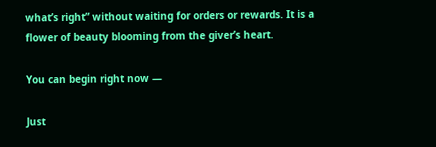what’s right” without waiting for orders or rewards. It is a flower of beauty blooming from the giver’s heart.

You can begin right now —

Just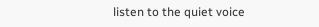listen to the quiet voice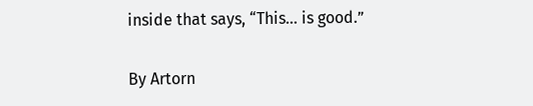inside that says, “This… is good.”

By Artorn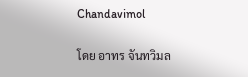Chandavimol

โดย อาทร จันทวิมล